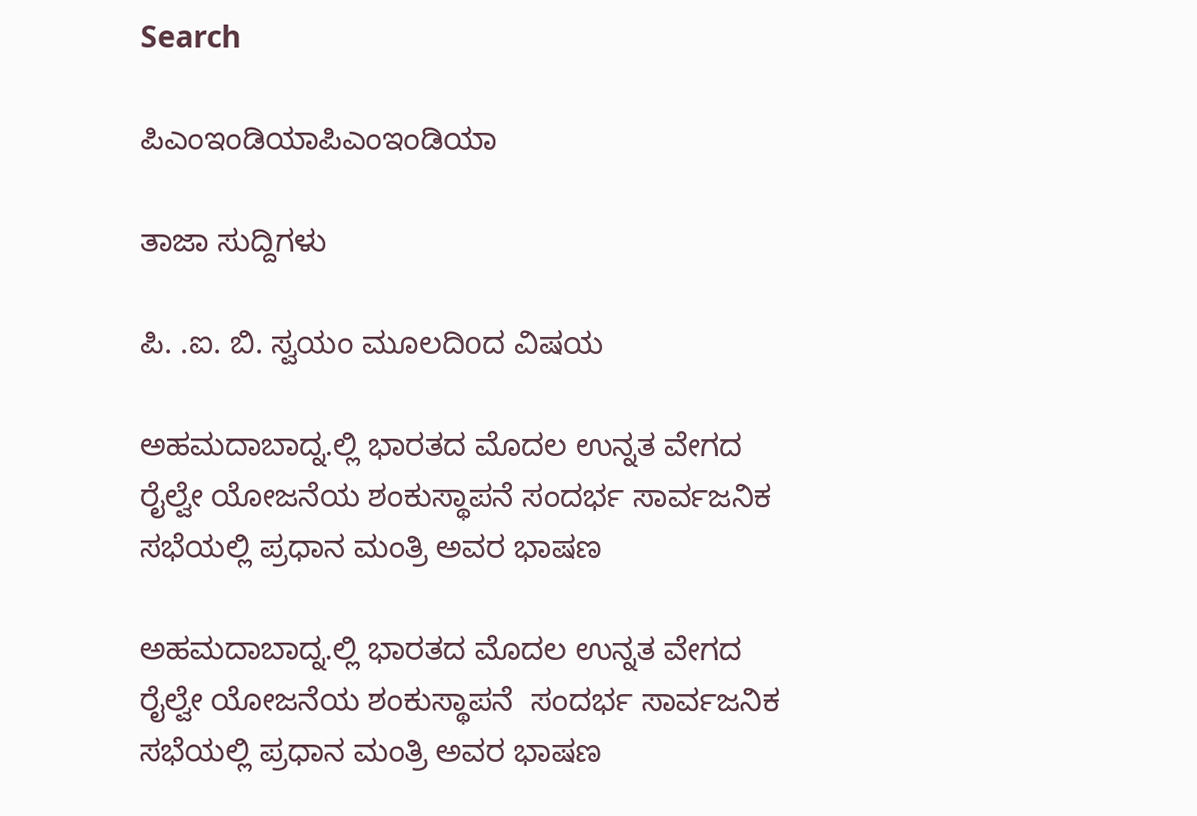Search

ಪಿಎಂಇಂಡಿಯಾಪಿಎಂಇಂಡಿಯಾ

ತಾಜಾ ಸುದ್ದಿಗಳು

ಪಿ. .ಐ. ಬಿ. ಸ್ವಯಂ ಮೂಲದಿoದ ವಿಷಯ

ಅಹಮದಾಬಾದ್ನ.ಲ್ಲಿ ಭಾರತದ ಮೊದಲ ಉನ್ನತ ವೇಗದ ರೈಲ್ವೇ ಯೋಜನೆಯ ಶಂಕುಸ್ಥಾಪನೆ ಸಂದರ್ಭ ಸಾರ್ವಜನಿಕ ಸಭೆಯಲ್ಲಿ ಪ್ರಧಾನ ಮಂತ್ರಿ ಅವರ ಭಾಷಣ

ಅಹಮದಾಬಾದ್ನ.ಲ್ಲಿ ಭಾರತದ ಮೊದಲ ಉನ್ನತ ವೇಗದ ರೈಲ್ವೇ ಯೋಜನೆಯ ಶಂಕುಸ್ಥಾಪನೆ  ಸಂದರ್ಭ ಸಾರ್ವಜನಿಕ ಸಭೆಯಲ್ಲಿ ಪ್ರಧಾನ ಮಂತ್ರಿ ಅವರ ಭಾಷಣ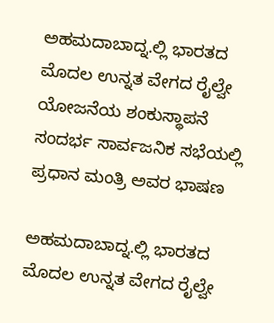ಅಹಮದಾಬಾದ್ನ.ಲ್ಲಿ ಭಾರತದ ಮೊದಲ ಉನ್ನತ ವೇಗದ ರೈಲ್ವೇ ಯೋಜನೆಯ ಶಂಕುಸ್ಥಾಪನೆ  ಸಂದರ್ಭ ಸಾರ್ವಜನಿಕ ಸಭೆಯಲ್ಲಿ ಪ್ರಧಾನ ಮಂತ್ರಿ ಅವರ ಭಾಷಣ

ಅಹಮದಾಬಾದ್ನ.ಲ್ಲಿ ಭಾರತದ ಮೊದಲ ಉನ್ನತ ವೇಗದ ರೈಲ್ವೇ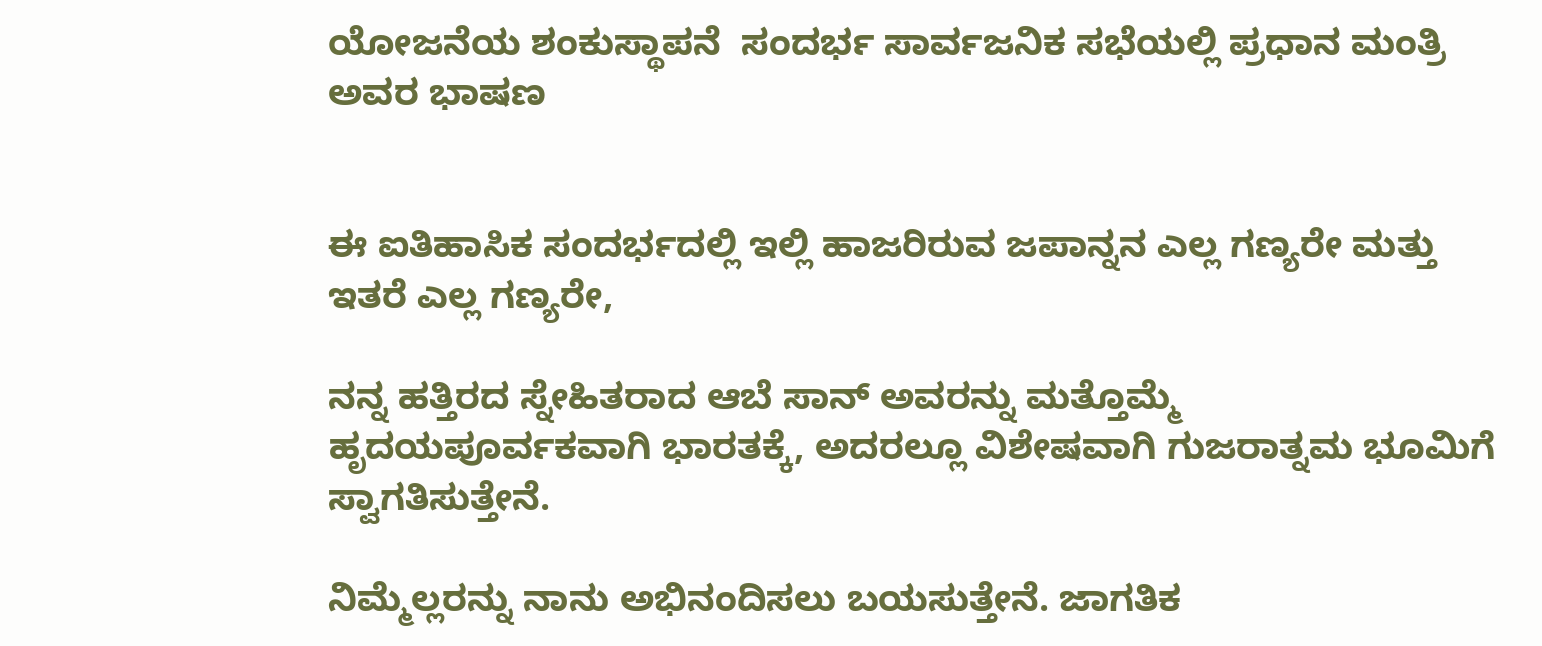ಯೋಜನೆಯ ಶಂಕುಸ್ಥಾಪನೆ  ಸಂದರ್ಭ ಸಾರ್ವಜನಿಕ ಸಭೆಯಲ್ಲಿ ಪ್ರಧಾನ ಮಂತ್ರಿ ಅವರ ಭಾಷಣ


ಈ ಐತಿಹಾಸಿಕ ಸಂದರ್ಭದಲ್ಲಿ ಇಲ್ಲಿ ಹಾಜರಿರುವ ಜಪಾನ್ನನ ಎಲ್ಲ ಗಣ್ಯರೇ ಮತ್ತು ಇತರೆ ಎಲ್ಲ ಗಣ್ಯರೇ,

ನನ್ನ ಹತ್ತಿರದ ಸ್ನೇಹಿತರಾದ ಆಬೆ ಸಾನ್ ಅವರನ್ನು ಮತ್ತೊಮ್ಮೆ ಹೃದಯಪೂರ್ವಕವಾಗಿ ಭಾರತಕ್ಕೆ, ಅದರಲ್ಲೂ ವಿಶೇಷವಾಗಿ ಗುಜರಾತ್ನಮ ಭೂಮಿಗೆ ಸ್ವಾಗತಿಸುತ್ತೇನೆ.

ನಿಮ್ಮೆಲ್ಲರನ್ನು ನಾನು ಅಭಿನಂದಿಸಲು ಬಯಸುತ್ತೇನೆ. ಜಾಗತಿಕ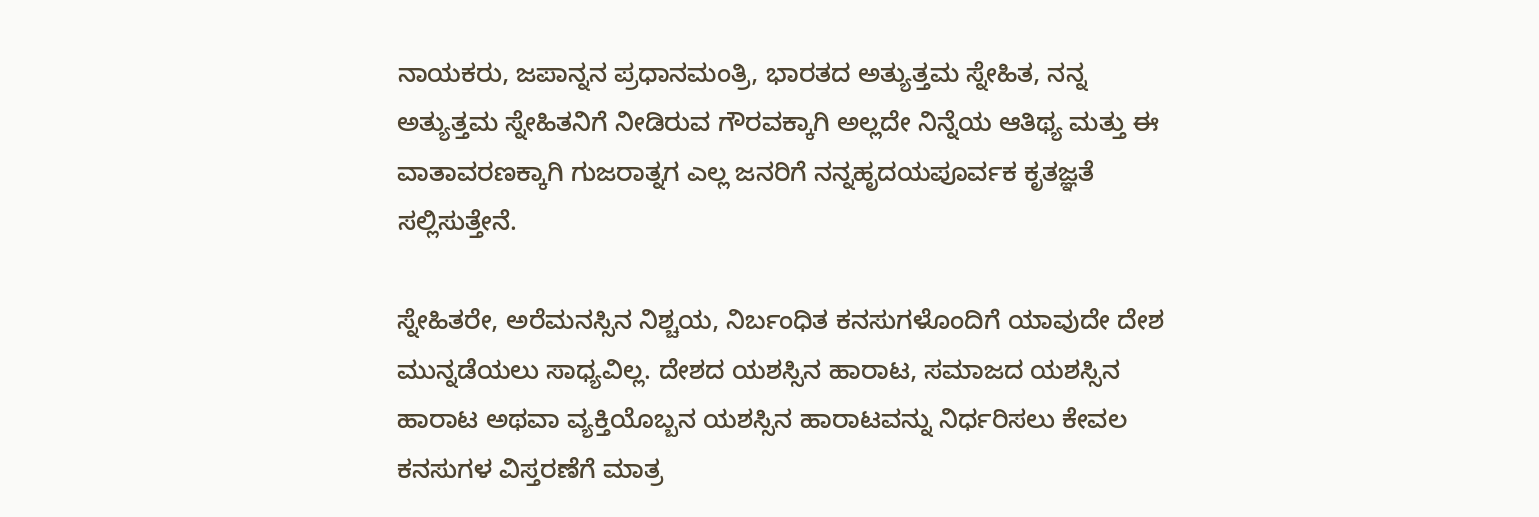ನಾಯಕರು, ಜಪಾನ್ನನ ಪ್ರಧಾನಮಂತ್ರಿ, ಭಾರತದ ಅತ್ಯುತ್ತಮ ಸ್ನೇಹಿತ, ನನ್ನ ಅತ್ಯುತ್ತಮ ಸ್ನೇಹಿತನಿಗೆ ನೀಡಿರುವ ಗೌರವಕ್ಕಾಗಿ ಅಲ್ಲದೇ ನಿನ್ನೆಯ ಆತಿಥ್ಯ ಮತ್ತು ಈ ವಾತಾವರಣಕ್ಕಾಗಿ ಗುಜರಾತ್ನಗ ಎಲ್ಲ ಜನರಿಗೆ ನನ್ನಹೃದಯಪೂರ್ವಕ ಕೃತಜ್ಞತೆ ಸಲ್ಲಿಸುತ್ತೇನೆ.

ಸ್ನೇಹಿತರೇ, ಅರೆಮನಸ್ಸಿನ ನಿಶ್ಚಯ, ನಿರ್ಬಂಧಿತ ಕನಸುಗಳೊಂದಿಗೆ ಯಾವುದೇ ದೇಶ ಮುನ್ನಡೆಯಲು ಸಾಧ್ಯವಿಲ್ಲ. ದೇಶದ ಯಶಸ್ಸಿನ ಹಾರಾಟ, ಸಮಾಜದ ಯಶಸ್ಸಿನ ಹಾರಾಟ ಅಥವಾ ವ್ಯಕ್ತಿಯೊಬ್ಬನ ಯಶಸ್ಸಿನ ಹಾರಾಟವನ್ನು ನಿರ್ಧರಿಸಲು ಕೇವಲ ಕನಸುಗಳ ವಿಸ್ತರಣೆಗೆ ಮಾತ್ರ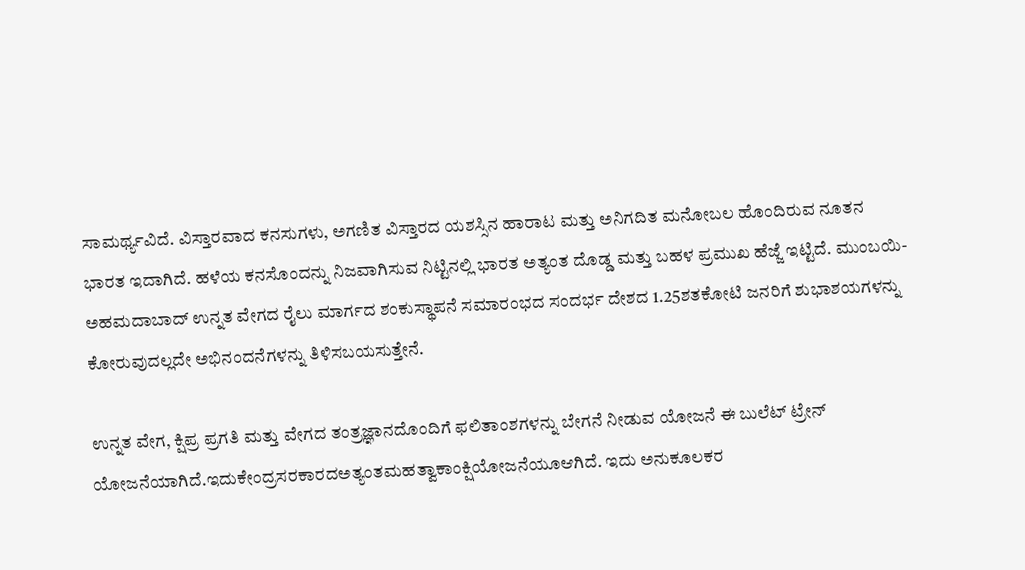ಸಾಮರ್ಥ್ಯವಿದೆ. ವಿಸ್ತಾರವಾದ ಕನಸುಗಳು, ಅಗಣಿತ ವಿಸ್ತಾರದ ಯಶಸ್ಸಿನ ಹಾರಾಟ ಮತ್ತು ಅನಿಗದಿತ ಮನೋಬಲ ಹೊಂದಿರುವ ನೂತನ ಭಾರತ ಇದಾಗಿದೆ. ಹಳೆಯ ಕನಸೊಂದನ್ನು ನಿಜವಾಗಿಸುವ ನಿಟ್ಟಿನಲ್ಲಿ ಭಾರತ ಅತ್ಯಂತ ದೊಡ್ಡ ಮತ್ತು ಬಹಳ ಪ್ರಮುಖ ಹೆಜ್ಜೆ ಇಟ್ಟಿದೆ. ಮುಂಬಯಿ-ಅಹಮದಾಬಾದ್ ಉನ್ನತ ವೇಗದ ರೈಲು ಮಾರ್ಗದ ಶಂಕುಸ್ಥಾಪನೆ ಸಮಾರಂಭದ ಸಂದರ್ಭ ದೇಶದ 1.25ಶತಕೋಟಿ ಜನರಿಗೆ ಶುಭಾಶಯಗಳನ್ನು ಕೋರುವುದಲ್ಲದೇ ಅಭಿನಂದನೆಗಳನ್ನು ತಿಳಿಸಬಯಸುತ್ತೇನೆ.

ಉನ್ನತ ವೇಗ, ಕ್ಷಿಪ್ರ ಪ್ರಗತಿ ಮತ್ತು ವೇಗದ ತಂತ್ರಜ್ಞಾನದೊಂದಿಗೆ ಫಲಿತಾಂಶಗಳನ್ನು ಬೇಗನೆ ನೀಡುವ ಯೋಜನೆ ಈ ಬುಲೆಟ್ ಟ್ರೇನ್ ಯೋಜನೆಯಾಗಿದೆ.ಇದುಕೇಂದ್ರಸರಕಾರದಅತ್ಯಂತಮಹತ್ವಾಕಾಂಕ್ಷಿಯೋಜನೆಯೂಆಗಿದೆ. ಇದು ಅನುಕೂಲಕರ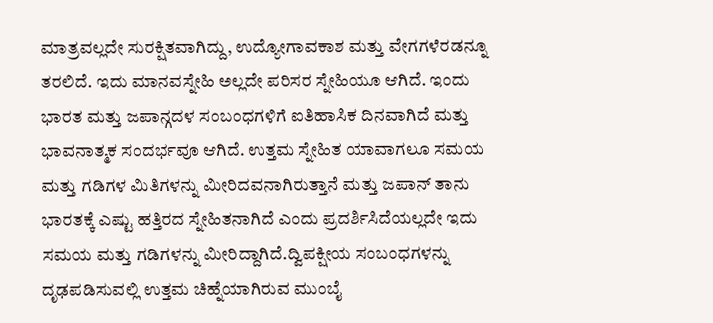ಮಾತ್ರವಲ್ಲದೇ ಸುರಕ್ಷಿತವಾಗಿದ್ದು, ಉದ್ಯೋಗಾವಕಾಶ ಮತ್ತು ವೇಗಗಳೆರಡನ್ನೂ ತರಲಿದೆ. ಇದು ಮಾನವಸ್ನೇಹಿ ಅಲ್ಲದೇ ಪರಿಸರ ಸ್ನೇಹಿಯೂ ಆಗಿದೆ. ಇಂದು ಭಾರತ ಮತ್ತು ಜಪಾನ್ಗದಳ ಸಂಬಂಧಗಳಿಗೆ ಐತಿಹಾಸಿಕ ದಿನವಾಗಿದೆ ಮತ್ತು ಭಾವನಾತ್ಮಕ ಸಂದರ್ಭವೂ ಆಗಿದೆ. ಉತ್ತಮ ಸ್ನೇಹಿತ ಯಾವಾಗಲೂ ಸಮಯ ಮತ್ತು ಗಡಿಗಳ ಮಿತಿಗಳನ್ನು ಮೀರಿದವನಾಗಿರುತ್ತಾನೆ ಮತ್ತು ಜಪಾನ್ ತಾನು ಭಾರತಕ್ಕೆ ಎಷ್ಟು ಹತ್ತಿರದ ಸ್ನೇಹಿತನಾಗಿದೆ ಎಂದು ಪ್ರದರ್ಶಿಸಿದೆಯಲ್ಲದೇ ಇದು ಸಮಯ ಮತ್ತು ಗಡಿಗಳನ್ನು ಮೀರಿದ್ದಾಗಿದೆ.ದ್ವಿಪಕ್ಷೀಯ ಸಂಬಂಧಗಳನ್ನು ದೃಢಪಡಿಸುವಲ್ಲಿ ಉತ್ತಮ ಚಿಹ್ನೆಯಾಗಿರುವ ಮುಂಬೈ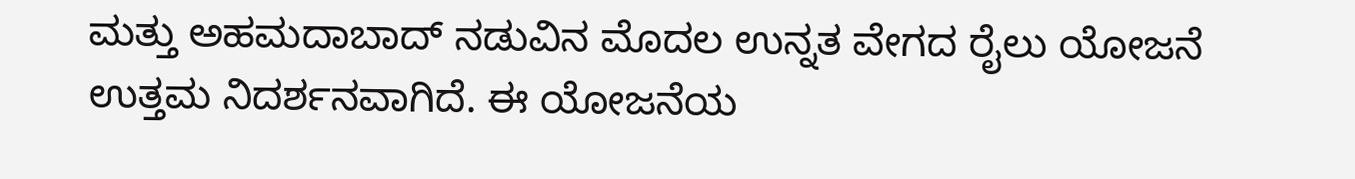ಮತ್ತು ಅಹಮದಾಬಾದ್ ನಡುವಿನ ಮೊದಲ ಉನ್ನತ ವೇಗದ ರೈಲು ಯೋಜನೆ ಉತ್ತಮ ನಿದರ್ಶನವಾಗಿದೆ. ಈ ಯೋಜನೆಯ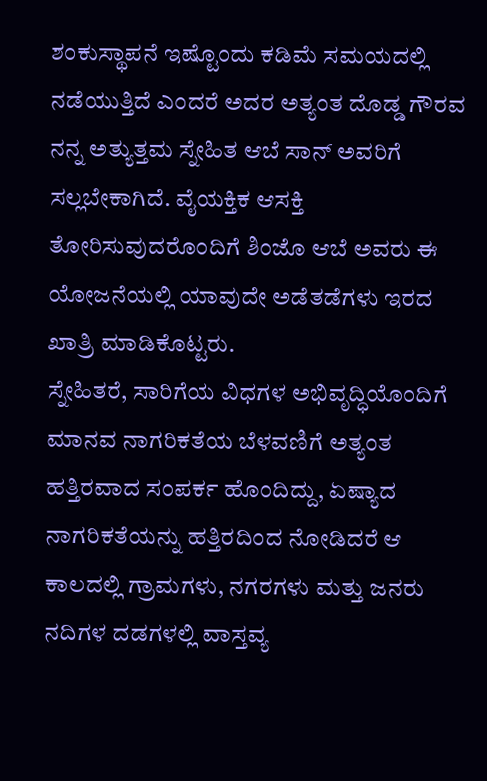ಶಂಕುಸ್ಥಾಪನೆ ಇಷ್ಟೊಂದು ಕಡಿಮೆ ಸಮಯದಲ್ಲಿ ನಡೆಯುತ್ತಿದೆ ಎಂದರೆ ಅದರ ಅತ್ಯಂತ ದೊಡ್ಡ ಗೌರವ ನನ್ನ ಅತ್ಯುತ್ತಮ ಸ್ನೇಹಿತ ಆಬೆ ಸಾನ್ ಅವರಿಗೆ ಸಲ್ಲಬೇಕಾಗಿದೆ. ವೈಯಕ್ತಿಕ ಆಸಕ್ತಿ ತೋರಿಸುವುದರೊಂದಿಗೆ ಶಿಂಜೊ ಆಬೆ ಅವರು ಈ ಯೋಜನೆಯಲ್ಲಿ ಯಾವುದೇ ಅಡೆತಡೆಗಳು ಇರದ ಖಾತ್ರಿ ಮಾಡಿಕೊಟ್ಟರು.
ಸ್ನೇಹಿತರೆ, ಸಾರಿಗೆಯ ವಿಧಗಳ ಅಭಿವೃದ್ಧಿಯೊಂದಿಗೆ ಮಾನವ ನಾಗರಿಕತೆಯ ಬೆಳವಣಿಗೆ ಅತ್ಯಂತ ಹತ್ತಿರವಾದ ಸಂಪರ್ಕ ಹೊಂದಿದ್ದು, ಏಷ್ಯಾದ ನಾಗರಿಕತೆಯನ್ನು ಹತ್ತಿರದಿಂದ ನೋಡಿದರೆ ಆ ಕಾಲದಲ್ಲಿ ಗ್ರಾಮಗಳು, ನಗರಗಳು ಮತ್ತು ಜನರು ನದಿಗಳ ದಡಗಳಲ್ಲಿ ವಾಸ್ತವ್ಯ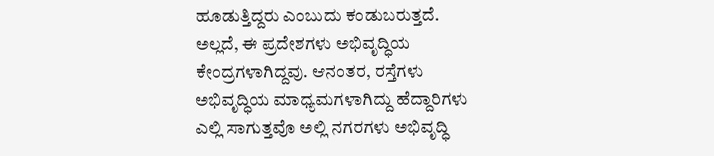ಹೂಡುತ್ತಿದ್ದರು ಎಂಬುದು ಕಂಡುಬರುತ್ತದೆ. ಅಲ್ಲದೆ, ಈ ಪ್ರದೇಶಗಳು ಅಭಿವೃದ್ಧಿಯ ಕೇಂದ್ರಗಳಾಗಿದ್ದವು. ಆನಂತರ, ರಸ್ತೆಗಳು ಅಭಿವೃದ್ಧಿಯ ಮಾಧ್ಯಮಗಳಾಗಿದ್ದು ಹೆದ್ದಾರಿಗಳು ಎಲ್ಲಿ ಸಾಗುತ್ತವೊ ಅಲ್ಲಿ ನಗರಗಳು ಅಭಿವೃದ್ಧಿ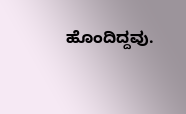ಹೊಂದಿದ್ದವು.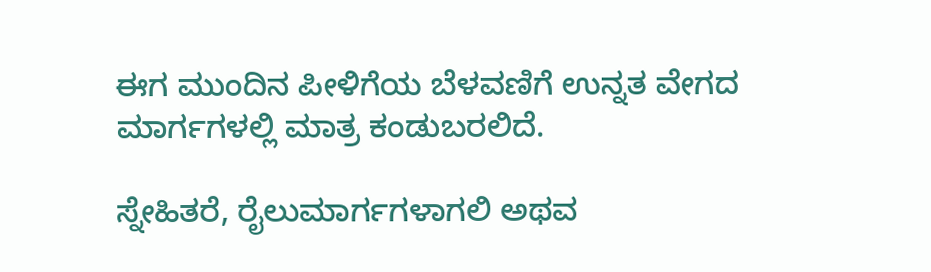ಈಗ ಮುಂದಿನ ಪೀಳಿಗೆಯ ಬೆಳವಣಿಗೆ ಉನ್ನತ ವೇಗದ ಮಾರ್ಗಗಳಲ್ಲಿ ಮಾತ್ರ ಕಂಡುಬರಲಿದೆ.

ಸ್ನೇಹಿತರೆ, ರೈಲುಮಾರ್ಗಗಳಾಗಲಿ ಅಥವ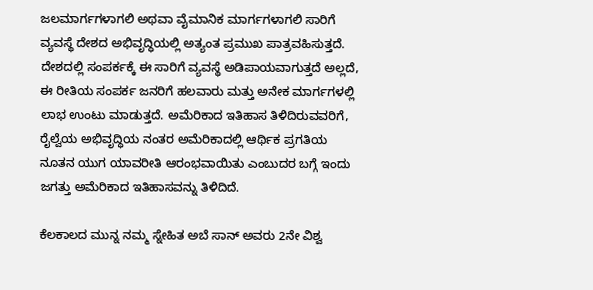ಜಲಮಾರ್ಗಗಳಾಗಲಿ ಅಥವಾ ವೈಮಾನಿಕ ಮಾರ್ಗಗಳಾಗಲಿ ಸಾರಿಗೆ ವ್ಯವಸ್ಥೆ ದೇಶದ ಅಭಿವೃದ್ಧಿಯಲ್ಲಿ ಅತ್ಯಂತ ಪ್ರಮುಖ ಪಾತ್ರವಹಿಸುತ್ತದೆ. ದೇಶದಲ್ಲಿ ಸಂಪರ್ಕಕ್ಕೆ ಈ ಸಾರಿಗೆ ವ್ಯವಸ್ಥೆ ಅಡಿಪಾಯವಾಗುತ್ತದೆ ಅಲ್ಲದೆ, ಈ ರೀತಿಯ ಸಂಪರ್ಕ ಜನರಿಗೆ ಹಲವಾರು ಮತ್ತು ಅನೇಕ ಮಾರ್ಗಗಳಲ್ಲಿ ಲಾಭ ಉಂಟು ಮಾಡುತ್ತದೆ. ಅಮೆರಿಕಾದ ಇತಿಹಾಸ ತಿಳಿದಿರುವವರಿಗೆ, ರೈಲ್ವೆಯ ಅಭಿವೃದ್ಧಿಯ ನಂತರ ಅಮೆರಿಕಾದಲ್ಲಿ ಆರ್ಥಿಕ ಪ್ರಗತಿಯ ನೂತನ ಯುಗ ಯಾವರೀತಿ ಆರಂಭವಾಯಿತು ಎಂಬುದರ ಬಗ್ಗೆ ಇಂದು ಜಗತ್ತು ಅಮೆರಿಕಾದ ಇತಿಹಾಸವನ್ನು ತಿಳಿದಿದೆ.

ಕೆಲಕಾಲದ ಮುನ್ನ ನಮ್ಮ ಸ್ನೇಹಿತ ಅಬೆ ಸಾನ್ ಅವರು 2ನೇ ವಿಶ್ವ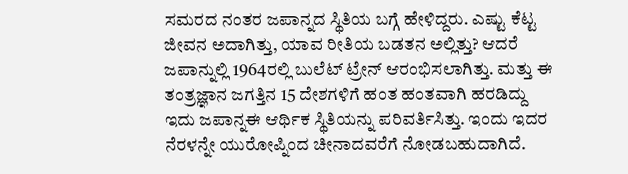ಸಮರದ ನಂತರ ಜಪಾನ್ನದ ಸ್ಥಿತಿಯ ಬಗ್ಗೆ ಹೇಳಿದ್ದರು. ಎಷ್ಟು ಕೆಟ್ಟ ಜೀವನ ಅದಾಗಿತ್ತು, ಯಾವ ರೀತಿಯ ಬಡತನ ಅಲ್ಲಿತ್ತು? ಆದರೆ ಜಪಾನ್ನುಲ್ಲಿ 1964ರಲ್ಲಿ ಬುಲೆಟ್ ಟ್ರೇನ್ ಆರಂಭಿಸಲಾಗಿತ್ತು. ಮತ್ತು ಈ ತಂತ್ರಜ್ಞಾನ ಜಗತ್ತಿನ 15 ದೇಶಗಳಿಗೆ ಹಂತ ಹಂತವಾಗಿ ಹರಡಿದ್ದು ಇದು ಜಪಾನ್ನಈ ಆರ್ಥಿಕ ಸ್ಥಿತಿಯನ್ನು ಪರಿವರ್ತಿಸಿತ್ತು. ಇಂದು ಇದರ ನೆರಳನ್ನೇ ಯುರೋಪ್ನಿಂದ ಚೀನಾದವರೆಗೆ ನೋಡಬಹುದಾಗಿದೆ.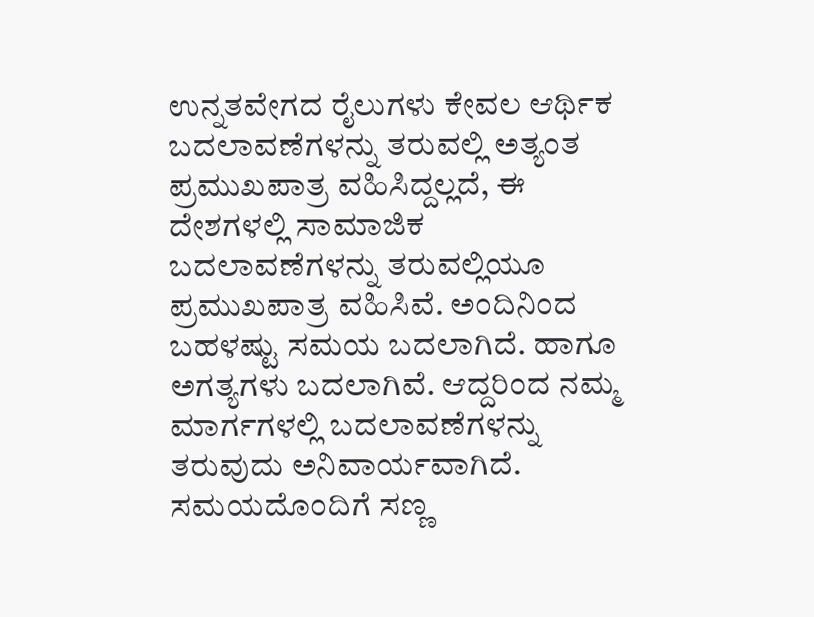ಉನ್ನತವೇಗದ ರೈಲುಗಳು ಕೇವಲ ಆರ್ಥಿಕ ಬದಲಾವಣೆಗಳನ್ನು ತರುವಲ್ಲಿ ಅತ್ಯಂತ ಪ್ರಮುಖಪಾತ್ರ ವಹಿಸಿದ್ದಲ್ಲದೆ, ಈ ದೇಶಗಳಲ್ಲಿ ಸಾಮಾಜಿಕ ಬದಲಾವಣೆಗಳನ್ನು ತರುವಲ್ಲಿಯೂ ಪ್ರಮುಖಪಾತ್ರ ವಹಿಸಿವೆ. ಅಂದಿನಿಂದ ಬಹಳಷ್ಟು ಸಮಯ ಬದಲಾಗಿದೆ. ಹಾಗೂ ಅಗತ್ಯಗಳು ಬದಲಾಗಿವೆ. ಆದ್ದರಿಂದ ನಮ್ಮ ಮಾರ್ಗಗಳಲ್ಲಿ ಬದಲಾವಣೆಗಳನ್ನು ತರುವುದು ಅನಿವಾರ್ಯವಾಗಿದೆ. ಸಮಯದೊಂದಿಗೆ ಸಣ್ಣ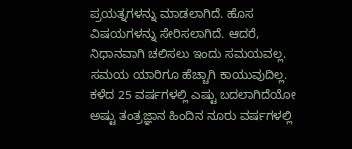ಪ್ರಯತ್ನಗಳನ್ನು ಮಾಡಲಾಗಿದೆ. ಹೊಸ ವಿಷಯಗಳನ್ನು ಸೇರಿಸಲಾಗಿದೆ. ಆದರೆ, ನಿಧಾನವಾಗಿ ಚಲಿಸಲು ಇಂದು ಸಮಯವಲ್ಲ. ಸಮಯ ಯಾರಿಗೂ ಹೆಚ್ಚಾಗಿ ಕಾಯುವುದಿಲ್ಲ. ಕಳೆದ 25 ವರ್ಷಗಳಲ್ಲಿ ಎಷ್ಟು ಬದಲಾಗಿದೆಯೋ ಅಷ್ಟು ತಂತ್ರಜ್ಞಾನ ಹಿಂದಿನ ನೂರು ವರ್ಷಗಳಲ್ಲಿ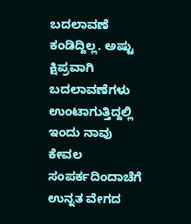ಬದಲಾವಣೆ ಕಂಡಿದ್ದಿಲ್ಲ. ಅಷ್ಟು ಕ್ಷಿಪ್ರವಾಗಿ ಬದಲಾವಣೆಗಳು ಉಂಟಾಗುತ್ತಿದ್ದಲ್ಲಿ ಇಂದು ನಾವು ಕೇವಲ ಸಂಪರ್ಕದಿಂದಾಚೆಗೆ ಉನ್ನತ ವೇಗದ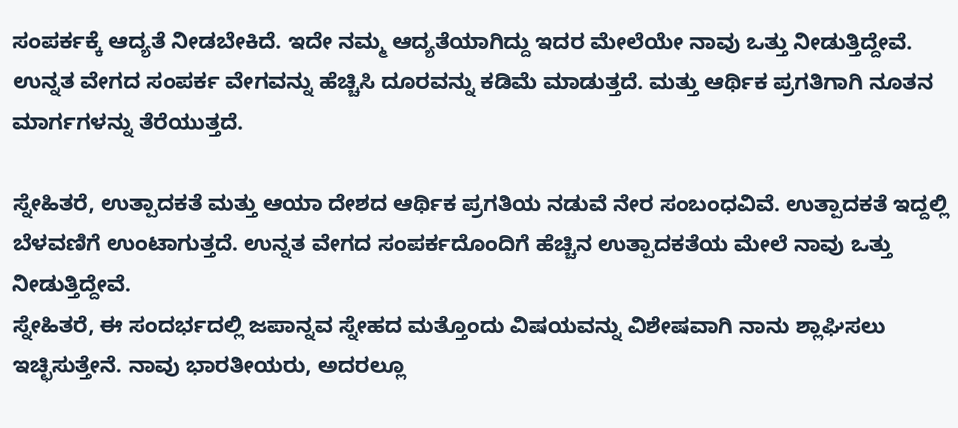ಸಂಪರ್ಕಕ್ಕೆ ಆದ್ಯತೆ ನೀಡಬೇಕಿದೆ. ಇದೇ ನಮ್ಮ ಆದ್ಯತೆಯಾಗಿದ್ದು ಇದರ ಮೇಲೆಯೇ ನಾವು ಒತ್ತು ನೀಡುತ್ತಿದ್ದೇವೆ. ಉನ್ನತ ವೇಗದ ಸಂಪರ್ಕ ವೇಗವನ್ನು ಹೆಚ್ಚಿಸಿ ದೂರವನ್ನು ಕಡಿಮೆ ಮಾಡುತ್ತದೆ. ಮತ್ತು ಆರ್ಥಿಕ ಪ್ರಗತಿಗಾಗಿ ನೂತನ ಮಾರ್ಗಗಳನ್ನು ತೆರೆಯುತ್ತದೆ.

ಸ್ನೇಹಿತರೆ, ಉತ್ಪಾದಕತೆ ಮತ್ತು ಆಯಾ ದೇಶದ ಆರ್ಥಿಕ ಪ್ರಗತಿಯ ನಡುವೆ ನೇರ ಸಂಬಂಧವಿವೆ. ಉತ್ಪಾದಕತೆ ಇದ್ದಲ್ಲಿ ಬೆಳವಣಿಗೆ ಉಂಟಾಗುತ್ತದೆ. ಉನ್ನತ ವೇಗದ ಸಂಪರ್ಕದೊಂದಿಗೆ ಹೆಚ್ಚಿನ ಉತ್ಪಾದಕತೆಯ ಮೇಲೆ ನಾವು ಒತ್ತು ನೀಡುತ್ತಿದ್ದೇವೆ.
ಸ್ನೇಹಿತರೆ, ಈ ಸಂದರ್ಭದಲ್ಲಿ ಜಪಾನ್ನವ ಸ್ನೇಹದ ಮತ್ತೊಂದು ವಿಷಯವನ್ನು ವಿಶೇಷವಾಗಿ ನಾನು ಶ್ಲಾಘಿಸಲು ಇಚ್ಛಿಸುತ್ತೇನೆ. ನಾವು ಭಾರತೀಯರು, ಅದರಲ್ಲೂ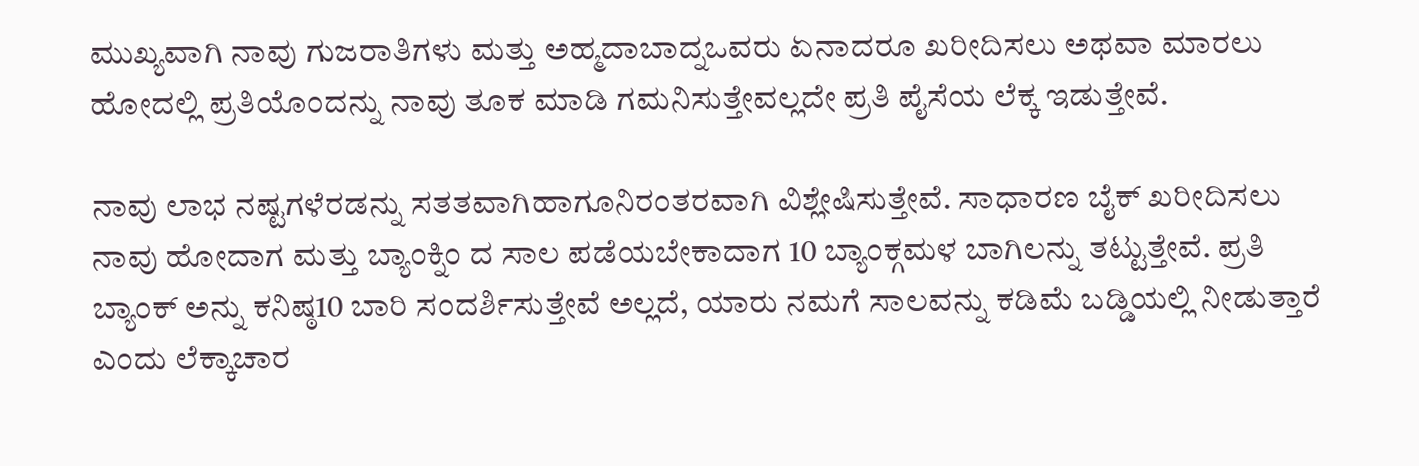ಮುಖ್ಯವಾಗಿ ನಾವು ಗುಜರಾತಿಗಳು ಮತ್ತು ಅಹ್ಮದಾಬಾದ್ನಒವರು ಏನಾದರೂ ಖರೀದಿಸಲು ಅಥವಾ ಮಾರಲು ಹೋದಲ್ಲಿ ಪ್ರತಿಯೊಂದನ್ನು ನಾವು ತೂಕ ಮಾಡಿ ಗಮನಿಸುತ್ತೇವಲ್ಲದೇ ಪ್ರತಿ ಪೈಸೆಯ ಲೆಕ್ಕ ಇಡುತ್ತೇವೆ.

ನಾವು ಲಾಭ ನಷ್ಟಗಳೆರಡನ್ನು ಸತತವಾಗಿಹಾಗೂನಿರಂತರವಾಗಿ ವಿಶ್ಲೇಷಿಸುತ್ತೇವೆ. ಸಾಧಾರಣ ಬೈಕ್ ಖರೀದಿಸಲು ನಾವು ಹೋದಾಗ ಮತ್ತು ಬ್ಯಾಂಕ್ನಿಂ ದ ಸಾಲ ಪಡೆಯಬೇಕಾದಾಗ 10 ಬ್ಯಾಂಕ್ಗಮಳ ಬಾಗಿಲನ್ನು ತಟ್ಟುತ್ತೇವೆ. ಪ್ರತಿ ಬ್ಯಾಂಕ್ ಅನ್ನು ಕನಿಷ್ಠ10 ಬಾರಿ ಸಂದರ್ಶಿಸುತ್ತೇವೆ ಅಲ್ಲದೆ, ಯಾರು ನಮಗೆ ಸಾಲವನ್ನು ಕಡಿಮೆ ಬಡ್ಡಿಯಲ್ಲಿ ನೀಡುತ್ತಾರೆ ಎಂದು ಲೆಕ್ಕಾಚಾರ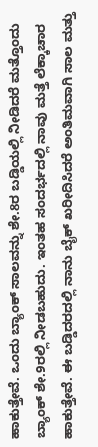ಹಾಕುತ್ತೇವೆ. ಒಂದು ಬ್ಯಾಂಕ್ ಸಾಲವನ್ನು ಶೇ.8ರ ಬಡ್ಡಿಯಲ್ಲಿ ನೀಡಿದರೆ ಮತ್ತೊಂದು ಬ್ಯಾಂಕ್ ಶೇ.9ರಲ್ಲಿ ನೀಡಬಹುದು. ಇಂತಹ ಸಂದರ್ಭದಲ್ಲಿ ನಾವು ಮತ್ತೆ ಲೆಕ್ಕಾಚಾರ ಹಾಕುತ್ತೇವೆ. ಈ ಬಡ್ಡಿದರದಲ್ಲಿ ನಾನು ಬೈಕ್ ಖರೀದಿಸಿದರೆ ಅಂತಿಮವಾಗಿ ಸಾಲ ಮತ್ತು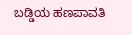ಬಡ್ಡಿಯ ಹಣಪಾವತಿ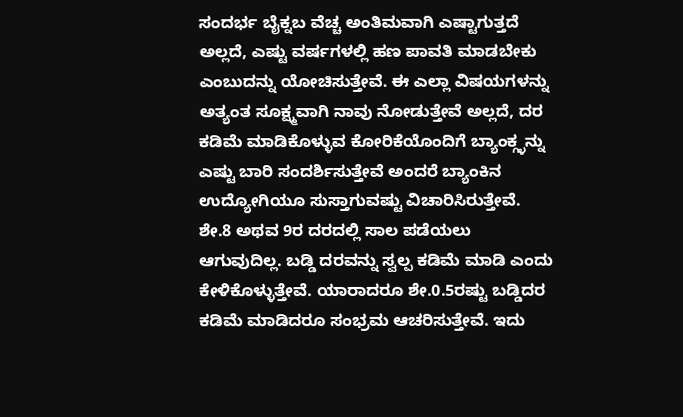ಸಂದರ್ಭ ಬೈಕ್ನಬ ವೆಚ್ಚ ಅಂತಿಮವಾಗಿ ಎಷ್ಟಾಗುತ್ತದೆ ಅಲ್ಲದೆ, ಎಷ್ಟು ವರ್ಷಗಳಲ್ಲಿ ಹಣ ಪಾವತಿ ಮಾಡಬೇಕು ಎಂಬುದನ್ನು ಯೋಚಿಸುತ್ತೇವೆ. ಈ ಎಲ್ಲಾ ವಿಷಯಗಳನ್ನು ಅತ್ಯಂತ ಸೂಕ್ಷ್ಮವಾಗಿ ನಾವು ನೋಡುತ್ತೇವೆ ಅಲ್ಲದೆ, ದರ ಕಡಿಮೆ ಮಾಡಿಕೊಳ್ಳುವ ಕೋರಿಕೆಯೊಂದಿಗೆ ಬ್ಯಾಂಕ್ಗ್ಳನ್ನು ಎಷ್ಟು ಬಾರಿ ಸಂದರ್ಶಿಸುತ್ತೇವೆ ಅಂದರೆ ಬ್ಯಾಂಕಿನ ಉದ್ಯೋಗಿಯೂ ಸುಸ್ತಾಗುವಷ್ಟು ವಿಚಾರಿಸಿರುತ್ತೇವೆ. ಶೇ.8 ಅಥವ 9ರ ದರದಲ್ಲಿ ಸಾಲ ಪಡೆಯಲು ಆಗುವುದಿಲ್ಲ. ಬಡ್ಡಿ ದರವನ್ನು ಸ್ವಲ್ಪ ಕಡಿಮೆ ಮಾಡಿ ಎಂದು ಕೇಳಿಕೊಳ್ಳುತ್ತೇವೆ. ಯಾರಾದರೂ ಶೇ.0.5ರಷ್ಟು ಬಡ್ಡಿದರ ಕಡಿಮೆ ಮಾಡಿದರೂ ಸಂಭ್ರಮ ಆಚರಿಸುತ್ತೇವೆ. ಇದು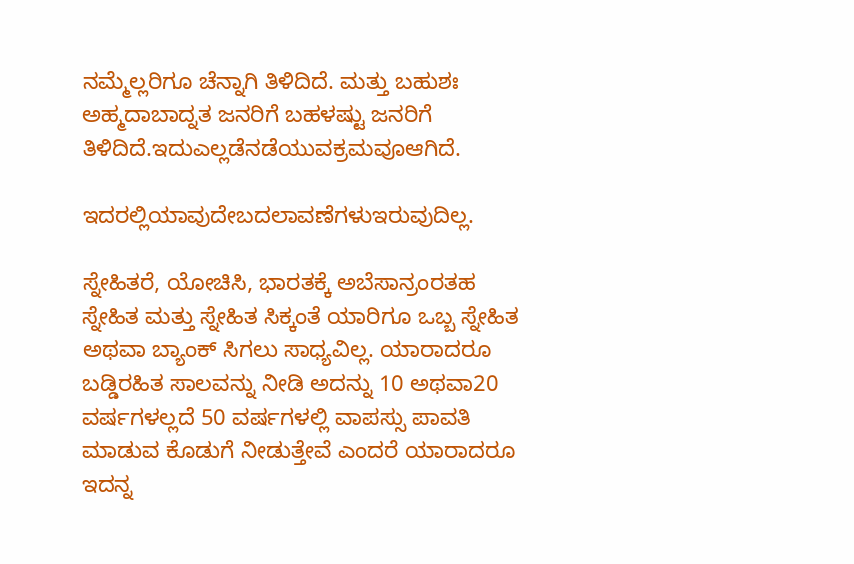ನಮ್ಮೆಲ್ಲರಿಗೂ ಚೆನ್ನಾಗಿ ತಿಳಿದಿದೆ. ಮತ್ತು ಬಹುಶಃ ಅಹ್ಮದಾಬಾದ್ನತ ಜನರಿಗೆ ಬಹಳಷ್ಟು ಜನರಿಗೆ ತಿಳಿದಿದೆ.ಇದುಎಲ್ಲಡೆನಡೆಯುವಕ್ರಮವೂಆಗಿದೆ.

ಇದರಲ್ಲಿಯಾವುದೇಬದಲಾವಣೆಗಳುಇರುವುದಿಲ್ಲ.

ಸ್ನೇಹಿತರೆ, ಯೋಚಿಸಿ, ಭಾರತಕ್ಕೆ ಅಬೆಸಾನ್ರಂರತಹ ಸ್ನೇಹಿತ ಮತ್ತು ಸ್ನೇಹಿತ ಸಿಕ್ಕಂತೆ ಯಾರಿಗೂ ಒಬ್ಬ ಸ್ನೇಹಿತ ಅಥವಾ ಬ್ಯಾಂಕ್ ಸಿಗಲು ಸಾಧ್ಯವಿಲ್ಲ. ಯಾರಾದರೂ ಬಡ್ಡಿರಹಿತ ಸಾಲವನ್ನು ನೀಡಿ ಅದನ್ನು 10 ಅಥವಾ20 ವರ್ಷಗಳಲ್ಲದೆ 50 ವರ್ಷಗಳಲ್ಲಿ ವಾಪಸ್ಸು ಪಾವತಿ ಮಾಡುವ ಕೊಡುಗೆ ನೀಡುತ್ತೇವೆ ಎಂದರೆ ಯಾರಾದರೂ ಇದನ್ನ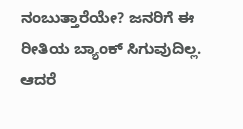ನಂಬುತ್ತಾರೆಯೇ? ಜನರಿಗೆ ಈ ರೀತಿಯ ಬ್ಯಾಂಕ್ ಸಿಗುವುದಿಲ್ಲ. ಆದರೆ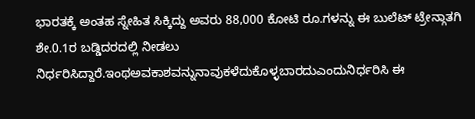ಭಾರತಕ್ಕೆ ಅಂತಹ ಸ್ನೇಹಿತ ಸಿಕ್ಕಿದ್ದು ಅವರು 88,000 ಕೋಟಿ ರೂ.ಗಳನ್ನು ಈ ಬುಲೆಟ್ ಟ್ರೇನ್ಗಾತಗಿ ಶೇ.0.1ರ ಬಡ್ಡಿದರದಲ್ಲಿ ನೀಡಲು ನಿರ್ಧರಿಸಿದ್ದಾರೆ.ಇಂಥಅವಕಾಶವನ್ನುನಾವುಕಳೆದುಕೊಳ್ಳಬಾರದುಎಂದುನಿರ್ಧರಿಸಿ ಈ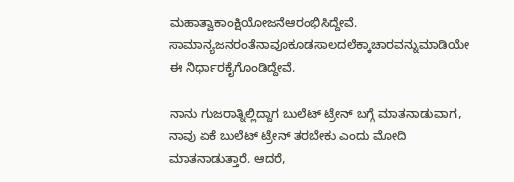ಮಹಾತ್ವಾಕಾಂಕ್ಷಿಯೋಜನೆಆರಂಭಿಸಿದ್ದೇವೆ. ಸಾಮಾನ್ಯಜನರಂತೆನಾವೂಕೂಡಸಾಲದಲೆಕ್ಕಾಚಾರವನ್ನುಮಾಡಿಯೇ ಈ ನಿರ್ಧಾರಕೈಗೊಂಡಿದ್ದೇವೆ.

ನಾನು ಗುಜರಾತ್ನಿಲ್ಲಿದ್ದಾಗ ಬುಲೆಟ್ ಟ್ರೇನ್ ಬಗ್ಗೆ ಮಾತನಾಡುವಾಗ, ನಾವು ಏಕೆ ಬುಲೆಟ್ ಟ್ರೇನ್ ತರಬೇಕು ಎಂದು ಮೋದಿ ಮಾತನಾಡುತ್ತಾರೆ. ಆದರೆ,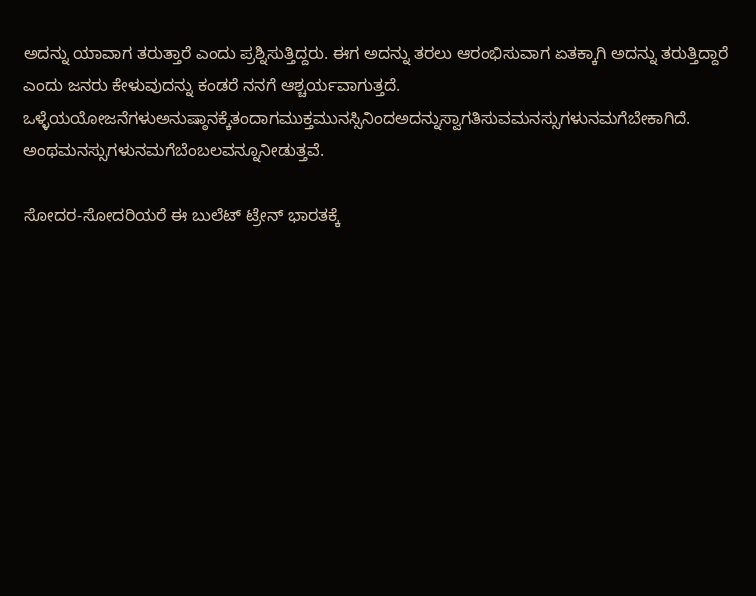ಅದನ್ನು ಯಾವಾಗ ತರುತ್ತಾರೆ ಎಂದು ಪ್ರಶ್ನಿಸುತ್ತಿದ್ದರು. ಈಗ ಅದನ್ನು ತರಲು ಆರಂಭಿಸುವಾಗ ಏತಕ್ಕಾಗಿ ಅದನ್ನು ತರುತ್ತಿದ್ದಾರೆ ಎಂದು ಜನರು ಕೇಳುವುದನ್ನು ಕಂಡರೆ ನನಗೆ ಆಶ್ಚರ್ಯವಾಗುತ್ತದೆ. ಒಳ್ಳೆಯಯೋಜನೆಗಳುಅನುಷ್ಠಾನಕ್ಕೆತಂದಾಗಮುಕ್ತಮುನಸ್ಸಿನಿಂದಅದನ್ನುಸ್ವಾಗತಿಸುವಮನಸ್ಸುಗಳುನಮಗೆಬೇಕಾಗಿದೆ. ಅಂಥಮನಸ್ಸುಗಳುನಮಗೆಬೆಂಬಲವನ್ನೂನೀಡುತ್ತವೆ.

ಸೋದರ-ಸೋದರಿಯರೆ ಈ ಬುಲೆಟ್ ಟ್ರೇನ್ ಭಾರತಕ್ಕೆ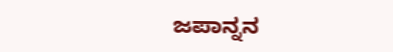ಜಪಾನ್ನನ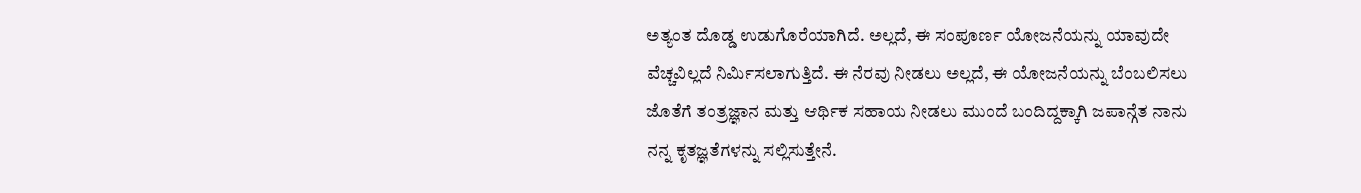ಅತ್ಯಂತ ದೊಡ್ಡ ಉಡುಗೊರೆಯಾಗಿದೆ. ಅಲ್ಲದೆ, ಈ ಸಂಪೂರ್ಣ ಯೋಜನೆಯನ್ನು ಯಾವುದೇ ವೆಚ್ಚವಿಲ್ಲದೆ ನಿರ್ಮಿಸಲಾಗುತ್ತಿದೆ. ಈ ನೆರವು ನೀಡಲು ಅಲ್ಲದೆ, ಈ ಯೋಜನೆಯನ್ನು ಬೆಂಬಲಿಸಲು ಜೊತೆಗೆ ತಂತ್ರಜ್ಞಾನ ಮತ್ತು ಆರ್ಥಿಕ ಸಹಾಯ ನೀಡಲು ಮುಂದೆ ಬಂದಿದ್ದಕ್ಕಾಗಿ ಜಪಾನ್ಗೆತ ನಾನು ನನ್ನ ಕೃತಜ್ಞತೆಗಳನ್ನು ಸಲ್ಲಿಸುತ್ತೇನೆ.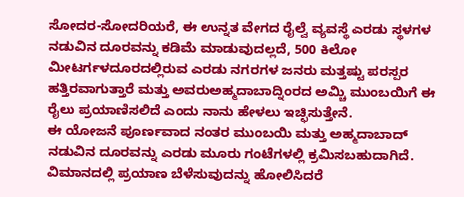ಸೋದರ-ಸೋದರಿಯರೆ, ಈ ಉನ್ನತ ವೇಗದ ರೈಲ್ವೆ ವ್ಯವಸ್ಥೆ ಎರಡು ಸ್ಥಳಗಳ ನಡುವಿನ ದೂರವನ್ನು ಕಡಿಮೆ ಮಾಡುವುದಲ್ಲದೆ, 500 ಕಿಲೋ ಮೀಟರ್ಗಳದೂರದಲ್ಲಿರುವ ಎರಡು ನಗರಗಳ ಜನರು ಮತ್ತಷ್ಟು ಪರಸ್ಪರ ಹತ್ತಿರವಾಗುತ್ತಾರೆ ಮತ್ತು ಅವರುಅಹ್ಮದಾಬಾದ್ನಿಂರದ ಅಮ್ಚಿ ಮುಂಬಯಿಗೆ ಈ ರೈಲು ಪ್ರಯಾಣಿಸಲಿದೆ ಎಂದು ನಾನು ಹೇಳಲು ಇಚ್ಛಿಸುತ್ತೇನೆ.
ಈ ಯೋಜನೆ ಪೂರ್ಣವಾದ ನಂತರ ಮುಂಬಯಿ ಮತ್ತು ಅಹ್ಮದಾಬಾದ್ ನಡುವಿನ ದೂರವನ್ನು ಎರಡು ಮೂರು ಗಂಟೆಗಳಲ್ಲಿ ಕ್ರಮಿಸಬಹುದಾಗಿದೆ. ವಿಮಾನದಲ್ಲಿ ಪ್ರಯಾಣ ಬೆಳೆಸುವುದನ್ನು ಹೋಲಿಸಿದರೆ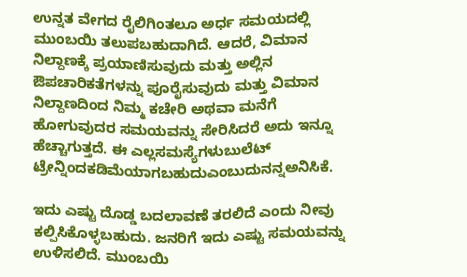ಉನ್ನತ ವೇಗದ ರೈಲಿಗಿಂತಲೂ ಅರ್ಧ ಸಮಯದಲ್ಲಿ ಮುಂಬಯಿ ತಲುಪಬಹುದಾಗಿದೆ. ಆದರೆ, ವಿಮಾನ ನಿಲ್ದಾಣಕ್ಕೆ ಪ್ರಯಾಣಿಸುವುದು ಮತ್ತು ಅಲ್ಲಿನ ಔಪಚಾರಿಕತೆಗಳನ್ನು ಪೂರೈಸುವುದು ಮತ್ತು ವಿಮಾನ ನಿಲ್ದಾಣದಿಂದ ನಿಮ್ಮ ಕಚೇರಿ ಅಥವಾ ಮನೆಗೆ ಹೋಗುವುದರ ಸಮಯವನ್ನು ಸೇರಿಸಿದರೆ ಅದು ಇನ್ನೂ ಹೆಚ್ಚಾಗುತ್ತದೆ. ಈ ಎಲ್ಲಸಮಸ್ಯೆಗಳುಬುಲೆಟ್ ಟ್ರೇನ್ನಿಂದಕಡಿಮೆಯಾಗಬಹುದುಎಂಬುದುನನ್ನಅನಿಸಿಕೆ.

ಇದು ಎಷ್ಟು ದೊಡ್ಡ ಬದಲಾವಣೆ ತರಲಿದೆ ಎಂದು ನೀವು ಕಲ್ಪಿಸಿಕೊಳ್ಳಬಹುದು. ಜನರಿಗೆ ಇದು ಎಷ್ಟು ಸಮಯವನ್ನು ಉಳಿಸಲಿದೆ. ಮುಂಬಯಿ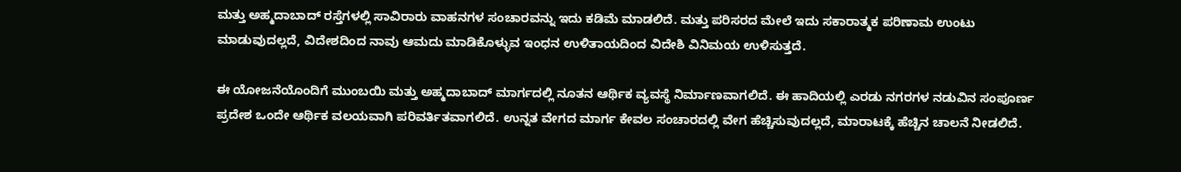ಮತ್ತು ಅಹ್ಮದಾಬಾದ್ ರಸ್ತೆಗಳಲ್ಲಿ ಸಾವಿರಾರು ವಾಹನಗಳ ಸಂಚಾರವನ್ನು ಇದು ಕಡಿಮೆ ಮಾಡಲಿದೆ. ಮತ್ತು ಪರಿಸರದ ಮೇಲೆ ಇದು ಸಕಾರಾತ್ಮಕ ಪರಿಣಾಮ ಉಂಟು ಮಾಡುವುದಲ್ಲದೆ, ವಿದೇಶದಿಂದ ನಾವು ಆಮದು ಮಾಡಿಕೊಳ್ಳುವ ಇಂಧನ ಉಳಿತಾಯದಿಂದ ವಿದೇಶಿ ವಿನಿಮಯ ಉಳಿಸುತ್ತದೆ.

ಈ ಯೋಜನೆಯೊಂದಿಗೆ ಮುಂಬಯಿ ಮತ್ತು ಅಹ್ಮದಾಬಾದ್ ಮಾರ್ಗದಲ್ಲಿ ನೂತನ ಆರ್ಥಿಕ ವ್ಯವಸ್ಥೆ ನಿರ್ಮಾಣವಾಗಲಿದೆ. ಈ ಹಾದಿಯಲ್ಲಿ ಎರಡು ನಗರಗಳ ನಡುವಿನ ಸಂಪೂರ್ಣ ಪ್ರದೇಶ ಒಂದೇ ಆರ್ಥಿಕ ವಲಯವಾಗಿ ಪರಿವರ್ತಿತವಾಗಲಿದೆ. ಉನ್ನತ ವೇಗದ ಮಾರ್ಗ ಕೇವಲ ಸಂಚಾರದಲ್ಲಿ ವೇಗ ಹೆಚ್ಚಿಸುವುದಲ್ಲದೆ, ಮಾರಾಟಕ್ಕೆ ಹೆಚ್ಚಿನ ಚಾಲನೆ ನೀಡಲಿದೆ.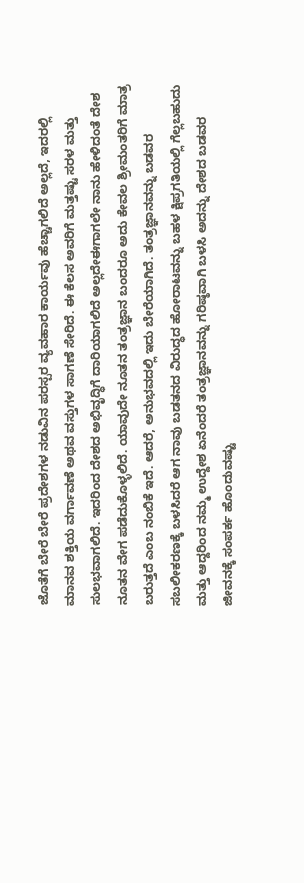ಜೊತೆಗೆ ಬೇರೆ ಬೇರೆ ಪ್ರದೇಶಗಳ ನಡುವಿನ ಪರಸ್ಪರ ವ್ಯವಹಾರ ಕಾರ್ಯವು ಹೆಚ್ಚಾಗಲಿದೆ ಅಲ್ಲದೆ, ಇದರಲ್ಲಿ ಮಾನವ ಶಕ್ತಿಯ ವರ್ಗಾವಣೆ ಅಥವ ವಸ್ತುಗಳ ಸಾಗಣೆ ಸೇರಿದೆ. ಈ ಕೆಲಸ ಅವರಿಗೆ ಮತ್ತಷ್ಟು ಸರಳ ಮತ್ತು ಸುಲಭವಾಗಲಿದೆ. ಇದರಿಂದ ದೇಶದ ಅಭಿವೃದ್ಧಿಗೆ ದಾರಿಯಾಗಲಿದೆ ಅಲ್ಲದೇಈಗಾಗಲೇ ನಾನು ಹೇಳಿದಂತೆ ದೇಶ ನೂತನ ವೇಗ ಪಡೆದುಕೊಳ್ಳಲಿದೆ. ಯಾವುದೇ ನೂತನ ತಂತ್ರಜ್ಞಾನ ಬಂದರೂ ಅದು ಕೇವಲ ಶ್ರೀಮಂತರಿಗೆ ಮಾತ್ರ ಬರುತ್ತದೆ ಎಂಬ ನಂಬಿಕೆ ಇದೆ. ಆದರೆ, ಅನುಭವದಲ್ಲಿ ಇದು ಬೇರೆಯಾಗಿದೆ. ತಂತ್ರಜ್ಞಾನವನ್ನು ಬಡವರ ಸಬಲೀಕರಣಕ್ಕೆ ಬಳಸಿದರೆ ಆಗ ನಾವು ಬಡತನದ ವಿರುದ್ಧದ ಹೋರಾಟವನ್ನು ಬಹಳ ಕ್ಷಿಪ್ರಗತಿಯಲ್ಲಿ ಗೆಲ್ಲಬಹುದು ಮತ್ತು ಆದ್ದರಿಂದ ನಮ್ಮ ಉದ್ದೇಶ ಏನೆಂದರೆ ತಂತ್ರಜ್ಞಾನವನ್ನು ಗರಿಷ್ಠವಾಗಿ ಬಳಸಿ ಅದನ್ನು ದೇಶದ ಬಡವರ ಜೀವನಕ್ಕೆ ಸಂಪರ್ಕ ಹೊಂದುವಷ್ಟು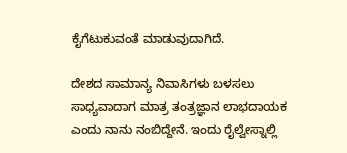ಕೈಗೆಟುಕುವಂತೆ ಮಾಡುವುದಾಗಿದೆ.

ದೇಶದ ಸಾಮಾನ್ಯ ನಿವಾಸಿಗಳು ಬಳಸಲು ಸಾಧ್ಯವಾದಾಗ ಮಾತ್ರ ತಂತ್ರಜ್ಞಾನ ಲಾಭದಾಯಕ ಎಂದು ನಾನು ನಂಬಿದ್ದೇನೆ. ಇಂದು ರೈಲ್ವೇಸ್ನಾಲ್ಲಿ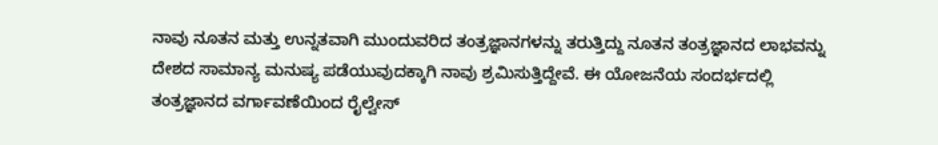ನಾವು ನೂತನ ಮತ್ತು ಉನ್ನತವಾಗಿ ಮುಂದುವರಿದ ತಂತ್ರಜ್ಞಾನಗಳನ್ನು ತರುತ್ತಿದ್ದು ನೂತನ ತಂತ್ರಜ್ಞಾನದ ಲಾಭವನ್ನು ದೇಶದ ಸಾಮಾನ್ಯ ಮನುಷ್ಯ ಪಡೆಯುವುದಕ್ಕಾಗಿ ನಾವು ಶ್ರಮಿಸುತ್ತಿದ್ದೇವೆ. ಈ ಯೋಜನೆಯ ಸಂದರ್ಭದಲ್ಲಿ ತಂತ್ರಜ್ಞಾನದ ವರ್ಗಾವಣೆಯಿಂದ ರೈಲ್ವೇಸ್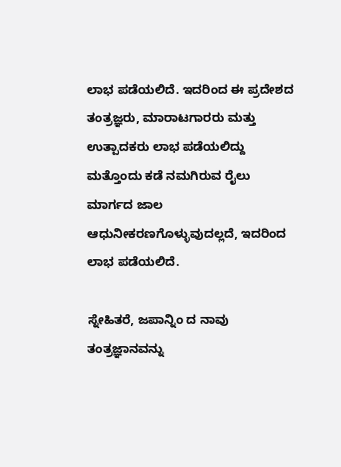ಲಾಭ ಪಡೆಯಲಿದೆ. ಇದರಿಂದ ಈ ಪ್ರದೇಶದ ತಂತ್ರಜ್ಞರು, ಮಾರಾಟಗಾರರು ಮತ್ತು ಉತ್ಪಾದಕರು ಲಾಭ ಪಡೆಯಲಿದ್ದು ಮತ್ತೊಂದು ಕಡೆ ನಮಗಿರುವ ರೈಲು ಮಾರ್ಗದ ಜಾಲ ಆಧುನೀಕರಣಗೊಳ್ಳುವುದಲ್ಲದೆ, ಇದರಿಂದ ಲಾಭ ಪಡೆಯಲಿದೆ.

ಸ್ನೇಹಿತರೆ, ಜಪಾನ್ನಿಂ ದ ನಾವು ತಂತ್ರಜ್ಞಾನವನ್ನು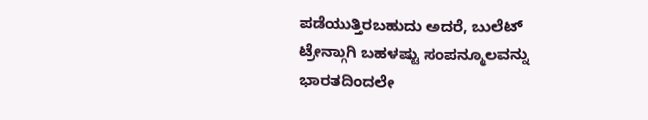ಪಡೆಯುತ್ತಿರಬಹುದು ಅದರೆ, ಬುಲೆಟ್ ಟ್ರೇನ್ಗಾುಗಿ ಬಹಳಷ್ಟು ಸಂಪನ್ಮೂಲವನ್ನು ಭಾರತದಿಂದಲೇ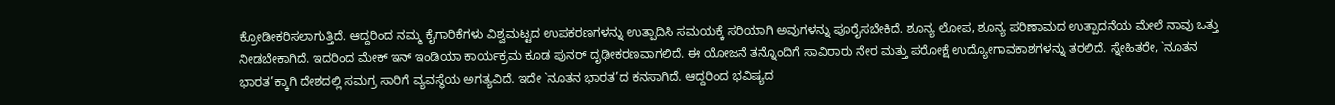ಕ್ರೋಡೀಕರಿಸಲಾಗುತ್ತಿದೆ. ಆದ್ದರಿಂದ ನಮ್ಮ ಕೈಗಾರಿಕೆಗಳು ವಿಶ್ವಮಟ್ಟದ ಉಪಕರಣಗಳನ್ನು ಉತ್ಪಾದಿಸಿ ಸಮಯಕ್ಕೆ ಸರಿಯಾಗಿ ಅವುಗಳನ್ನು ಪೂರೈಸಬೇಕಿದೆ. ಶೂನ್ಯ ಲೋಪ, ಶೂನ್ಯ ಪರಿಣಾಮದ ಉತ್ಪಾದನೆಯ ಮೇಲೆ ನಾವು ಒತ್ತು ನೀಡಬೇಕಾಗಿದೆ. ಇದರಿಂದ ಮೇಕ್ ಇನ್ ಇಂಡಿಯಾ ಕಾರ್ಯಕ್ರಮ ಕೂಡ ಪುನರ್ ದೃಢೀಕರಣವಾಗಲಿದೆ. ಈ ಯೋಜನೆ ತನ್ನೊಂದಿಗೆ ಸಾವಿರಾರು ನೇರ ಮತ್ತು ಪರೋಕ್ಷೆ ಉದ್ಯೋಗಾವಕಾಶಗಳನ್ನು ತರಲಿದೆ. ಸ್ನೇಹಿತರೇ, `ನೂತನ ಭಾರತ’ಕ್ಕಾಗಿ ದೇಶದಲ್ಲಿ ಸಮಗ್ರ ಸಾರಿಗೆ ವ್ಯವಸ್ಥೆಯ ಅಗತ್ಯವಿದೆ. ಇದೇ `ನೂತನ ಭಾರತ’ದ ಕನಸಾಗಿದೆ. ಆದ್ದರಿಂದ ಭವಿಷ್ಯದ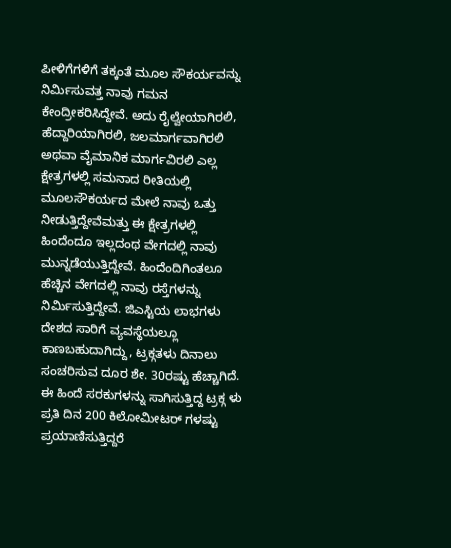ಪೀಳಿಗೆಗಳಿಗೆ ತಕ್ಕಂತೆ ಮೂಲ ಸೌಕರ್ಯವನ್ನು ನಿರ್ಮಿಸುವತ್ತ ನಾವು ಗಮನ ಕೇಂದ್ರೀಕರಿಸಿದ್ದೇವೆ. ಅದು ರೈಲ್ವೇಯಾಗಿರಲಿ, ಹೆದ್ದಾರಿಯಾಗಿರಲಿ, ಜಲಮಾರ್ಗವಾಗಿರಲಿ ಅಥವಾ ವೈಮಾನಿಕ ಮಾರ್ಗವಿರಲಿ ಎಲ್ಲ ಕ್ಷೇತ್ರಗಳಲ್ಲಿ ಸಮನಾದ ರೀತಿಯಲ್ಲಿ ಮೂಲಸೌಕರ್ಯದ ಮೇಲೆ ನಾವು ಒತ್ತು ನೀಡುತ್ತಿದ್ದೇವೆಮತ್ತು ಈ ಕ್ಷೇತ್ರಗಳಲ್ಲಿ ಹಿಂದೆಂದೂ ಇಲ್ಲದಂಥ ವೇಗದಲ್ಲಿ ನಾವು ಮುನ್ನಡೆಯುತ್ತಿದ್ದೇವೆ. ಹಿಂದೆಂದಿಗಿಂತಲೂ ಹೆಚ್ಚಿನ ವೇಗದಲ್ಲಿ ನಾವು ರಸ್ತೆಗಳನ್ನು ನಿರ್ಮಿಸುತ್ತಿದ್ದೇವೆ. ಜಿಎಸ್ಟಿಯ ಲಾಭಗಳು ದೇಶದ ಸಾರಿಗೆ ವ್ಯವಸ್ಥೆಯಲ್ಲೂ ಕಾಣಬಹುದಾಗಿದ್ದು, ಟ್ರಕ್ಗತಳು ದಿನಾಲು ಸಂಚರಿಸುವ ದೂರ ಶೇ. 30ರಷ್ಟು ಹೆಚ್ಚಾಗಿದೆ. ಈ ಹಿಂದೆ ಸರಕುಗಳನ್ನು ಸಾಗಿಸುತ್ತಿದ್ದ ಟ್ರಕ್ಗ ಳು ಪ್ರತಿ ದಿನ 200 ಕಿಲೋಮೀಟರ್ ಗಳಷ್ಟು ಪ್ರಯಾಣಿಸುತ್ತಿದ್ದರೆ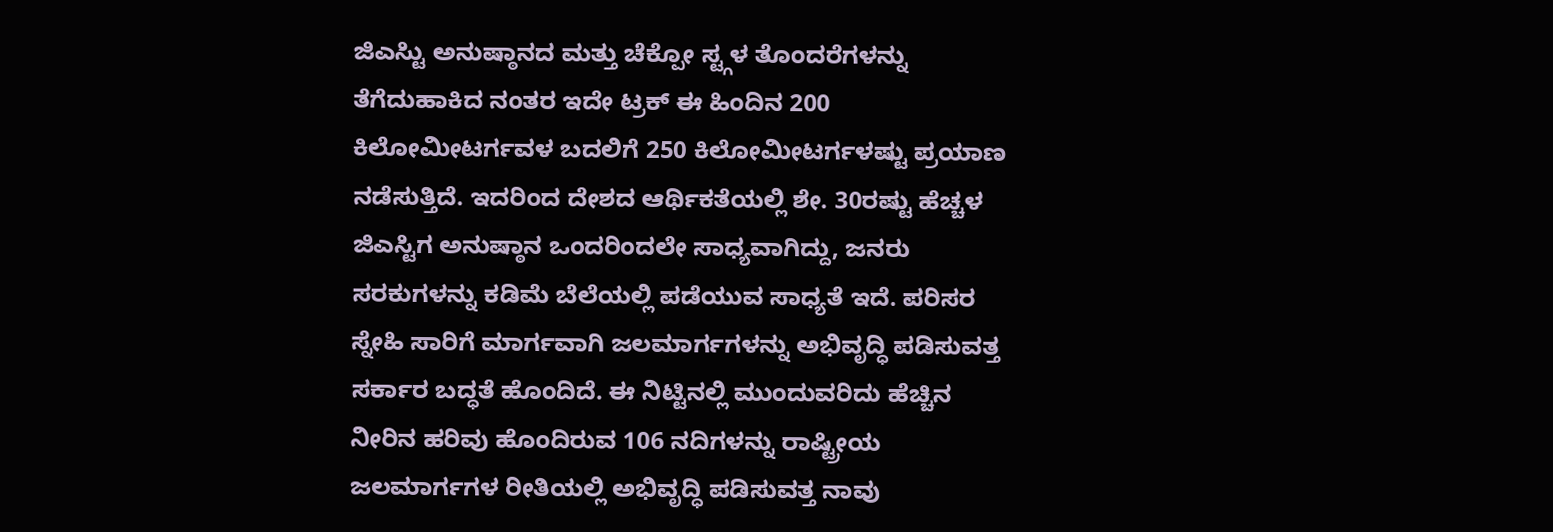ಜಿಎಸ್ಟಿು ಅನುಷ್ಠಾನದ ಮತ್ತು ಚೆಕ್ಪೋ ಸ್ಟ್ಗಳ ತೊಂದರೆಗಳನ್ನು ತೆಗೆದುಹಾಕಿದ ನಂತರ ಇದೇ ಟ್ರಕ್ ಈ ಹಿಂದಿನ 200 ಕಿಲೋಮೀಟರ್ಗವಳ ಬದಲಿಗೆ 250 ಕಿಲೋಮೀಟರ್ಗಳಷ್ಟು ಪ್ರಯಾಣ ನಡೆಸುತ್ತಿದೆ. ಇದರಿಂದ ದೇಶದ ಆರ್ಥಿಕತೆಯಲ್ಲಿ ಶೇ. 30ರಷ್ಟು ಹೆಚ್ಚಳ ಜಿಎಸ್ಟಿಗ ಅನುಷ್ಠಾನ ಒಂದರಿಂದಲೇ ಸಾಧ್ಯವಾಗಿದ್ದು, ಜನರು ಸರಕುಗಳನ್ನು ಕಡಿಮೆ ಬೆಲೆಯಲ್ಲಿ ಪಡೆಯುವ ಸಾಧ್ಯತೆ ಇದೆ. ಪರಿಸರ ಸ್ನೇಹಿ ಸಾರಿಗೆ ಮಾರ್ಗವಾಗಿ ಜಲಮಾರ್ಗಗಳನ್ನು ಅಭಿವೃದ್ಧಿ ಪಡಿಸುವತ್ತ ಸರ್ಕಾರ ಬದ್ಧತೆ ಹೊಂದಿದೆ. ಈ ನಿಟ್ಟಿನಲ್ಲಿ ಮುಂದುವರಿದು ಹೆಚ್ಚಿನ ನೀರಿನ ಹರಿವು ಹೊಂದಿರುವ 106 ನದಿಗಳನ್ನು ರಾಷ್ಟ್ರೀಯ ಜಲಮಾರ್ಗಗಳ ರೀತಿಯಲ್ಲಿ ಅಭಿವೃದ್ಧಿ ಪಡಿಸುವತ್ತ ನಾವು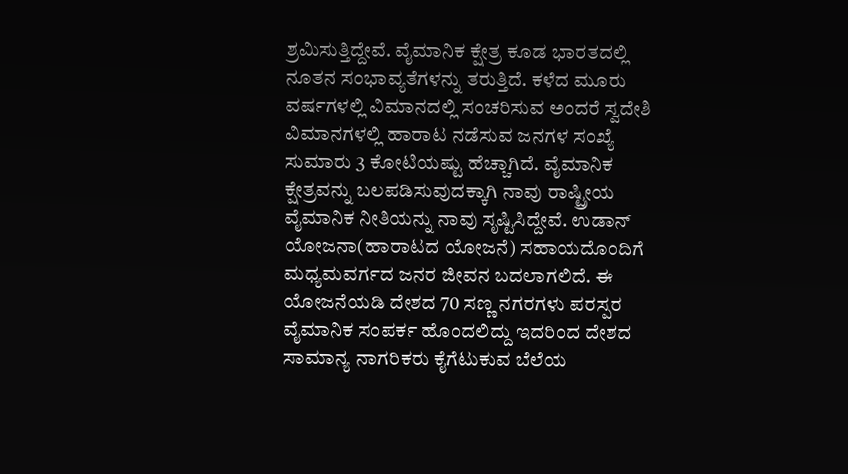ಶ್ರಮಿಸುತ್ತಿದ್ದೇವೆ. ವೈಮಾನಿಕ ಕ್ಷೇತ್ರ ಕೂಡ ಭಾರತದಲ್ಲಿ ನೂತನ ಸಂಭಾವ್ಯತೆಗಳನ್ನು ತರುತ್ತಿದೆ. ಕಳೆದ ಮೂರು ವರ್ಷಗಳಲ್ಲಿ ವಿಮಾನದಲ್ಲಿ ಸಂಚರಿಸುವ ಅಂದರೆ ಸ್ವದೇಶಿ ವಿಮಾನಗಳಲ್ಲಿ ಹಾರಾಟ ನಡೆಸುವ ಜನಗಳ ಸಂಖ್ಯೆ ಸುಮಾರು 3 ಕೋಟಿಯಷ್ಟು ಹೆಚ್ಚಾಗಿದೆ. ವೈಮಾನಿಕ ಕ್ಷೇತ್ರವನ್ನು ಬಲಪಡಿಸುವುದಕ್ಕಾಗಿ ನಾವು ರಾಷ್ಟ್ರೀಯ ವೈಮಾನಿಕ ನೀತಿಯನ್ನು ನಾವು ಸೃಷ್ಟಿಸಿದ್ದೇವೆ. ಉಡಾನ್ ಯೋಜನಾ(ಹಾರಾಟದ ಯೋಜನೆ) ಸಹಾಯದೊಂದಿಗೆ ಮಧ್ಯಮವರ್ಗದ ಜನರ ಜೀವನ ಬದಲಾಗಲಿದೆ. ಈ ಯೋಜನೆಯಡಿ ದೇಶದ 70 ಸಣ್ಣ ನಗರಗಳು ಪರಸ್ಪರ ವೈಮಾನಿಕ ಸಂಪರ್ಕ ಹೊಂದಲಿದ್ದು ಇದರಿಂದ ದೇಶದ ಸಾಮಾನ್ಯ ನಾಗರಿಕರು ಕೈಗೆಟುಕುವ ಬೆಲೆಯ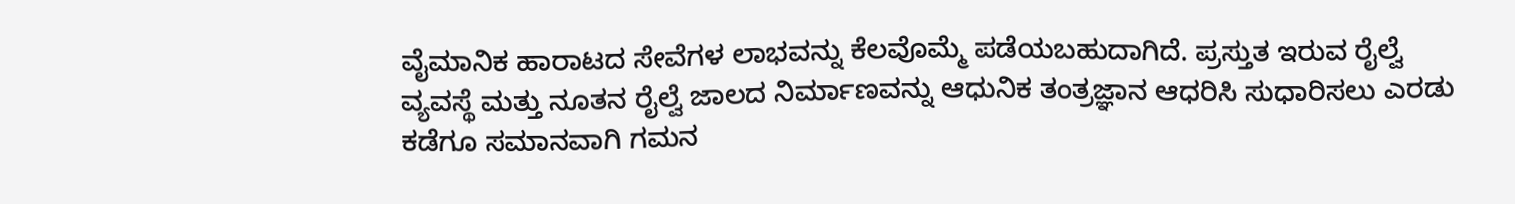ವೈಮಾನಿಕ ಹಾರಾಟದ ಸೇವೆಗಳ ಲಾಭವನ್ನು ಕೆಲವೊಮ್ಮೆ ಪಡೆಯಬಹುದಾಗಿದೆ. ಪ್ರಸ್ತುತ ಇರುವ ರೈಲ್ವೆ ವ್ಯವಸ್ಥೆ ಮತ್ತು ನೂತನ ರೈಲ್ವೆ ಜಾಲದ ನಿರ್ಮಾಣವನ್ನು ಆಧುನಿಕ ತಂತ್ರಜ್ಞಾನ ಆಧರಿಸಿ ಸುಧಾರಿಸಲು ಎರಡು ಕಡೆಗೂ ಸಮಾನವಾಗಿ ಗಮನ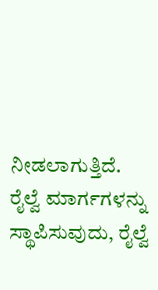ನೀಡಲಾಗುತ್ತಿದೆ. ರೈಲ್ವೆ ಮಾರ್ಗಗಳನ್ನು ಸ್ಥಾಪಿಸುವುದು, ರೈಲ್ವೆ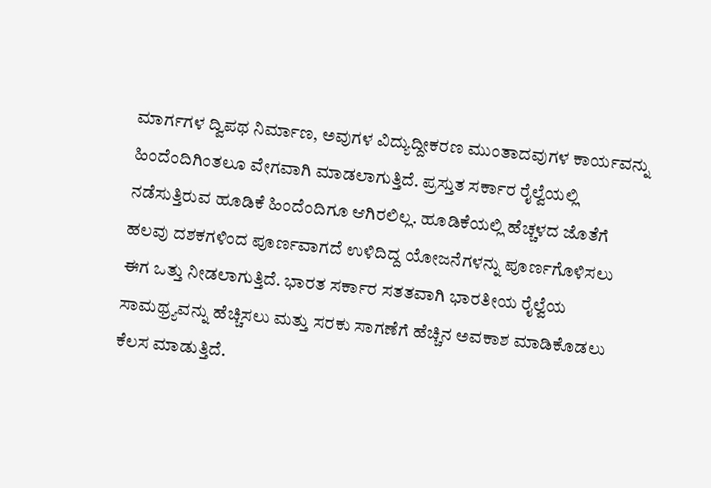ಮಾರ್ಗಗಳ ದ್ವಿಪಥ ನಿರ್ಮಾಣ, ಅವುಗಳ ವಿದ್ಯುದ್ದೀಕರಣ ಮುಂತಾದವುಗಳ ಕಾರ್ಯವನ್ನು ಹಿಂದೆಂದಿಗಿಂತಲೂ ವೇಗವಾಗಿ ಮಾಡಲಾಗುತ್ತಿದೆ. ಪ್ರಸ್ತುತ ಸರ್ಕಾರ ರೈಲ್ವೆಯಲ್ಲಿ ನಡೆಸುತ್ತಿರುವ ಹೂಡಿಕೆ ಹಿಂದೆಂದಿಗೂ ಆಗಿರಲಿಲ್ಲ. ಹೂಡಿಕೆಯಲ್ಲಿ ಹೆಚ್ಚಳದ ಜೊತೆಗೆ ಹಲವು ದಶಕಗಳಿಂದ ಪೂರ್ಣವಾಗದೆ ಉಳಿದಿದ್ದ ಯೋಜನೆಗಳನ್ನು ಪೂರ್ಣಗೊಳಿಸಲು ಈಗ ಒತ್ತು ನೀಡಲಾಗುತ್ತಿದೆ. ಭಾರತ ಸರ್ಕಾರ ಸತತವಾಗಿ ಭಾರತೀಯ ರೈಲ್ವೆಯ ಸಾಮಥ್ರ್ಯವನ್ನು ಹೆಚ್ಚಿಸಲು ಮತ್ತು ಸರಕು ಸಾಗಣೆಗೆ ಹೆಚ್ಚಿನ ಅವಕಾಶ ಮಾಡಿಕೊಡಲು ಕೆಲಸ ಮಾಡುತ್ತಿದೆ.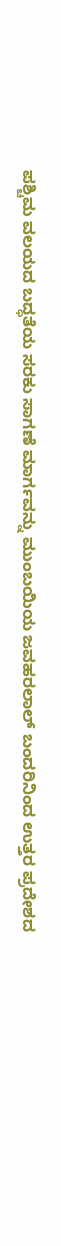ಪಶ್ಚಿಮ ವಲಯದ ಬದ್ಧತೆಯ ಸರಕು ಸಾಗಣೆ ಮಾರ್ಗವನ್ನು ಮುಂಬಯಿಯ ಜವಹರಲಾಲ್ ಬಂದರಿನಿಂದ ಉತ್ತರ ಪ್ರದೇಶದ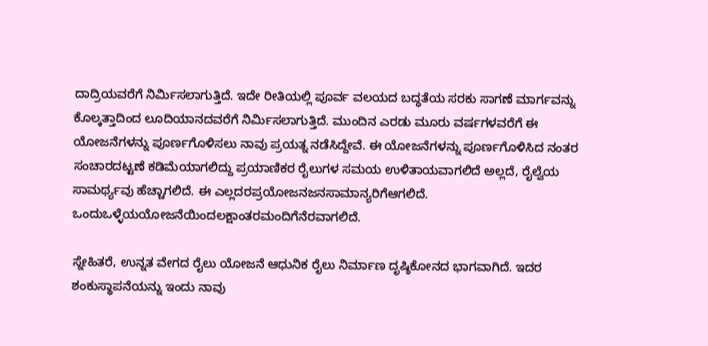ದಾದ್ರಿಯವರೆಗೆ ನಿರ್ಮಿಸಲಾಗುತ್ತಿದೆ. ಇದೇ ರೀತಿಯಲ್ಲಿ ಪೂರ್ವ ವಲಯದ ಬದ್ಧತೆಯ ಸರಕು ಸಾಗಣೆ ಮಾರ್ಗವನ್ನು ಕೊಲ್ಕತ್ತಾದಿಂದ ಲೂದಿಯಾನದವರೆಗೆ ನಿರ್ಮಿಸಲಾಗುತ್ತಿದೆ. ಮುಂದಿನ ಎರಡು ಮೂರು ವರ್ಷಗಳವರೆಗೆ ಈ ಯೋಜನೆಗಳನ್ನು ಪೂರ್ಣಗೊಳಿಸಲು ನಾವು ಪ್ರಯತ್ನ ನಡೆಸಿದ್ದೇವೆ. ಈ ಯೋಜನೆಗಳನ್ನು ಪೂರ್ಣಗೊಳಿಸಿದ ನಂತರ ಸಂಚಾರದಟ್ಟಣೆ ಕಡಿಮೆಯಾಗಲಿದ್ದು ಪ್ರಯಾಣಿಕರ ರೈಲುಗಳ ಸಮಯ ಉಳಿತಾಯವಾಗಲಿದೆ ಅಲ್ಲದೆ, ರೈಲ್ವೆಯ ಸಾಮರ್ಥ್ಯವು ಹೆಚ್ಚಾಗಲಿದೆ. ಈ ಎಲ್ಲದರಪ್ರಯೋಜನಜನಸಾಮಾನ್ಯರಿಗೆಆಗಲಿದೆ. ಒಂದುಒಳ್ಳೆಯಯೋಜನೆಯಿಂದಲಕ್ಷಾಂತರಮಂದಿಗೆನೆರವಾಗಲಿದೆ.

ಸ್ನೇಹಿತರೆ, ಉನ್ನತ ವೇಗದ ರೈಲು ಯೋಜನೆ ಆಧುನಿಕ ರೈಲು ನಿರ್ಮಾಣ ದೃಷ್ಠಿಕೋನದ ಭಾಗವಾಗಿದೆ. ಇದರ ಶಂಕುಸ್ಥಾಪನೆಯನ್ನು ಇಂದು ನಾವು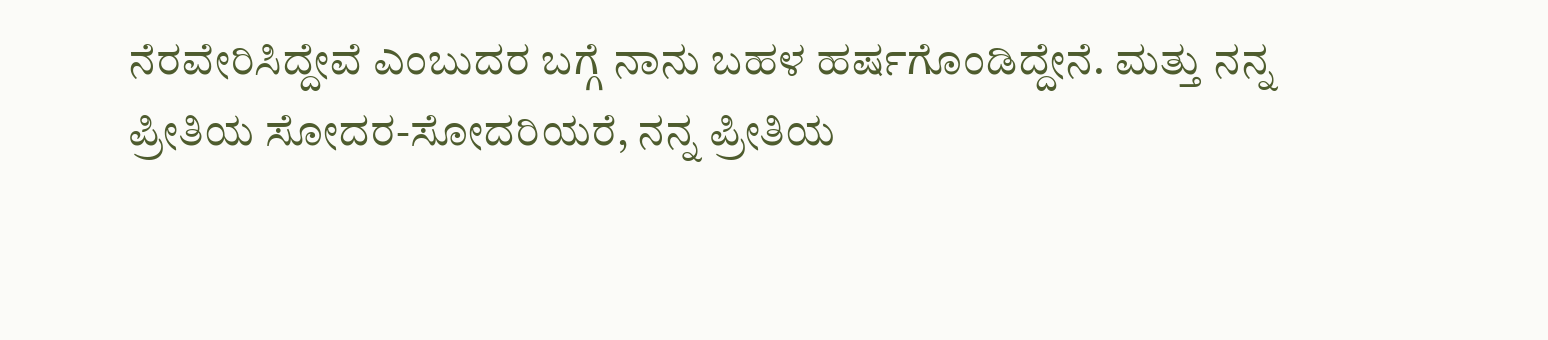ನೆರವೇರಿಸಿದ್ದೇವೆ ಎಂಬುದರ ಬಗ್ಗೆ ನಾನು ಬಹಳ ಹರ್ಷಗೊಂಡಿದ್ದೇನೆ. ಮತ್ತು ನನ್ನ ಪ್ರೀತಿಯ ಸೋದರ-ಸೋದರಿಯರೆ, ನನ್ನ ಪ್ರೀತಿಯ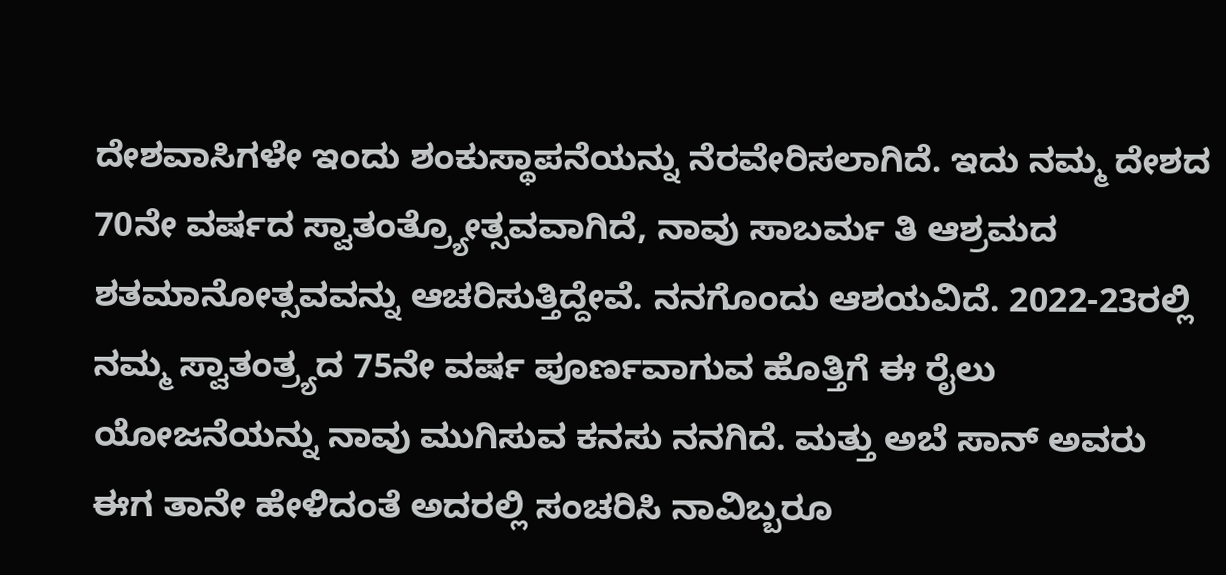ದೇಶವಾಸಿಗಳೇ ಇಂದು ಶಂಕುಸ್ಥಾಪನೆಯನ್ನು ನೆರವೇರಿಸಲಾಗಿದೆ. ಇದು ನಮ್ಮ ದೇಶದ 70ನೇ ವರ್ಷದ ಸ್ವಾತಂತ್ರ್ಯೋತ್ಸವವಾಗಿದೆ, ನಾವು ಸಾಬರ್ಮ ತಿ ಆಶ್ರಮದ ಶತಮಾನೋತ್ಸವವನ್ನು ಆಚರಿಸುತ್ತಿದ್ದೇವೆ. ನನಗೊಂದು ಆಶಯವಿದೆ. 2022-23ರಲ್ಲಿ ನಮ್ಮ ಸ್ವಾತಂತ್ರ್ಯದ 75ನೇ ವರ್ಷ ಪೂರ್ಣವಾಗುವ ಹೊತ್ತಿಗೆ ಈ ರೈಲು ಯೋಜನೆಯನ್ನು ನಾವು ಮುಗಿಸುವ ಕನಸು ನನಗಿದೆ. ಮತ್ತು ಅಬೆ ಸಾನ್ ಅವರು ಈಗ ತಾನೇ ಹೇಳಿದಂತೆ ಅದರಲ್ಲಿ ಸಂಚರಿಸಿ ನಾವಿಬ್ಬರೂ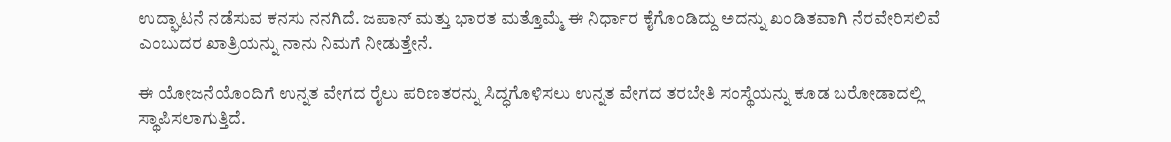ಉದ್ಘಾಟನೆ ನಡೆಸುವ ಕನಸು ನನಗಿದೆ. ಜಪಾನ್ ಮತ್ತು ಭಾರತ ಮತ್ತೊಮ್ಮೆ ಈ ನಿರ್ಧಾರ ಕೈಗೊಂಡಿದ್ದು ಅದನ್ನು ಖಂಡಿತವಾಗಿ ನೆರವೇರಿಸಲಿವೆ ಎಂಬುದರ ಖಾತ್ರಿಯನ್ನು ನಾನು ನಿಮಗೆ ನೀಡುತ್ತೇನೆ.

ಈ ಯೋಜನೆಯೊಂದಿಗೆ ಉನ್ನತ ವೇಗದ ರೈಲು ಪರಿಣತರನ್ನು ಸಿದ್ಧಗೊಳಿಸಲು ಉನ್ನತ ವೇಗದ ತರಬೇತಿ ಸಂಸ್ಥೆಯನ್ನು ಕೂಡ ಬರೋಡಾದಲ್ಲಿ ಸ್ಥಾಪಿಸಲಾಗುತ್ತಿದೆ.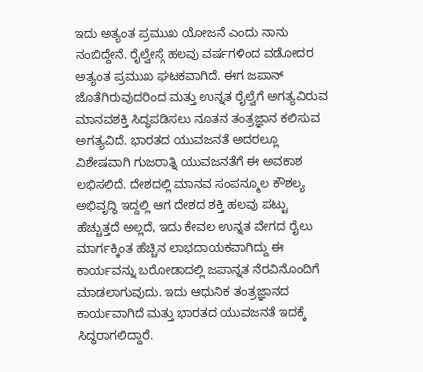ಇದು ಅತ್ಯಂತ ಪ್ರಮುಖ ಯೋಜನೆ ಎಂದು ನಾನು ನಂಬಿದ್ದೇನೆ. ರೈಲ್ವೇಸ್ಗೆ ಹಲವು ವರ್ಷಗಳಿಂದ ವಡೋದರ ಅತ್ಯಂತ ಪ್ರಮುಖ ಘಟಕವಾಗಿದೆ. ಈಗ ಜಪಾನ್ ಜೊತೆಗಿರುವುದರಿಂದ ಮತ್ತು ಉನ್ನತ ರೈಲ್ವೆಗೆ ಅಗತ್ಯವಿರುವ ಮಾನವಶಕ್ತಿ ಸಿದ್ಧಪಡಿಸಲು ನೂತನ ತಂತ್ರಜ್ಞಾನ ಕಲಿಸುವ ಅಗತ್ಯವಿದೆ. ಭಾರತದ ಯುವಜನತೆ ಅದರಲ್ಲೂ ವಿಶೇಷವಾಗಿ ಗುಜರಾತ್ನಿ ಯುವಜನತೆಗೆ ಈ ಅವಕಾಶ ಲಭಿಸಲಿದೆ. ದೇಶದಲ್ಲಿ ಮಾನವ ಸಂಪನ್ಮೂಲ ಕೌಶಲ್ಯ ಅಭಿವೃದ್ಧಿ ಇದ್ದಲ್ಲಿ ಆಗ ದೇಶದ ಶಕ್ತಿ ಹಲವು ಪಟ್ಟು ಹೆಚ್ಚುತ್ತದೆ ಅಲ್ಲದೆ, ಇದು ಕೇವಲ ಉನ್ನತ ವೇಗದ ರೈಲು ಮಾರ್ಗಕ್ಕಿಂತ ಹೆಚ್ಚಿನ ಲಾಭದಾಯಕವಾಗಿದ್ದು ಈ ಕಾರ್ಯವನ್ನು ಬರೋಡಾದಲ್ಲಿ ಜಪಾನ್ನತ ನೆರವಿನೊಂದಿಗೆ ಮಾಡಲಾಗುವುದು. ಇದು ಆಧುನಿಕ ತಂತ್ರಜ್ಞಾನದ ಕಾರ್ಯವಾಗಿದೆ ಮತ್ತು ಭಾರತದ ಯುವಜನತೆ ಇದಕ್ಕೆ ಸಿದ್ಧರಾಗಲಿದ್ದಾರೆ.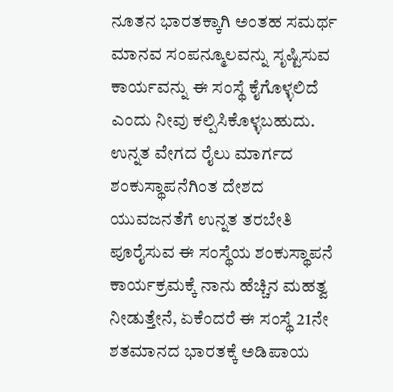ನೂತನ ಭಾರತಕ್ಕಾಗಿ ಅಂತಹ ಸಮರ್ಥ ಮಾನವ ಸಂಪನ್ಮೂಲವನ್ನು ಸೃಷ್ಟಿಸುವ ಕಾರ್ಯವನ್ನು ಈ ಸಂಸ್ಥೆ ಕೈಗೊಳ್ಳಲಿದೆ ಎಂದು ನೀವು ಕಲ್ಪಿಸಿಕೊಳ್ಳಬಹುದು. ಉನ್ನತ ವೇಗದ ರೈಲು ಮಾರ್ಗದ ಶಂಕುಸ್ಥಾಪನೆಗಿಂತ ದೇಶದ ಯುವಜನತೆಗೆ ಉನ್ನತ ತರಬೇತಿ ಪೂರೈಸುವ ಈ ಸಂಸ್ಥೆಯ ಶಂಕುಸ್ಥಾಪನೆ ಕಾರ್ಯಕ್ರಮಕ್ಕೆ ನಾನು ಹೆಚ್ಚಿನ ಮಹತ್ವ ನೀಡುತ್ತೇನೆ, ಏಕೆಂದರೆ ಈ ಸಂಸ್ಥೆ 21ನೇ ಶತಮಾನದ ಭಾರತಕ್ಕೆ ಅಡಿಪಾಯ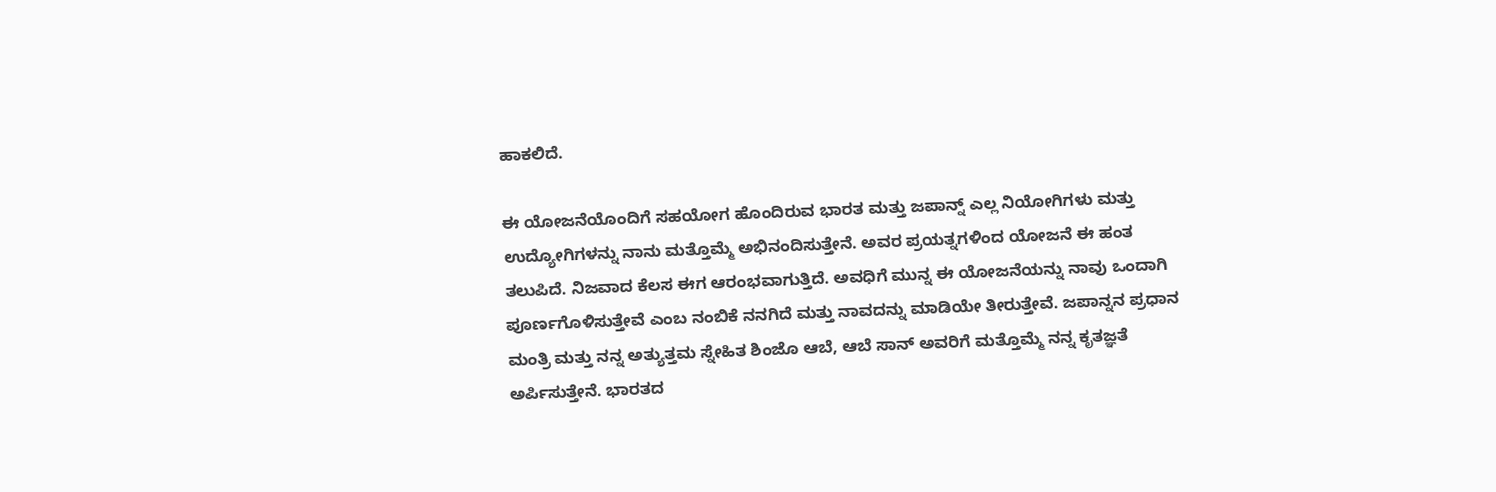ಹಾಕಲಿದೆ.

ಈ ಯೋಜನೆಯೊಂದಿಗೆ ಸಹಯೋಗ ಹೊಂದಿರುವ ಭಾರತ ಮತ್ತು ಜಪಾನ್ನ್ ಎಲ್ಲ ನಿಯೋಗಿಗಳು ಮತ್ತು ಉದ್ಯೋಗಿಗಳನ್ನು ನಾನು ಮತ್ತೊಮ್ಮೆ ಅಭಿನಂದಿಸುತ್ತೇನೆ. ಅವರ ಪ್ರಯತ್ನಗಳಿಂದ ಯೋಜನೆ ಈ ಹಂತ ತಲುಪಿದೆ. ನಿಜವಾದ ಕೆಲಸ ಈಗ ಆರಂಭವಾಗುತ್ತಿದೆ. ಅವಧಿಗೆ ಮುನ್ನ ಈ ಯೋಜನೆಯನ್ನು ನಾವು ಒಂದಾಗಿ ಪೂರ್ಣಗೊಳಿಸುತ್ತೇವೆ ಎಂಬ ನಂಬಿಕೆ ನನಗಿದೆ ಮತ್ತು ನಾವದನ್ನು ಮಾಡಿಯೇ ತೀರುತ್ತೇವೆ. ಜಪಾನ್ನನ ಪ್ರಧಾನ ಮಂತ್ರಿ ಮತ್ತು ನನ್ನ ಅತ್ಯುತ್ತಮ ಸ್ನೇಹಿತ ಶಿಂಜೊ ಆಬೆ, ಆಬೆ ಸಾನ್ ಅವರಿಗೆ ಮತ್ತೊಮ್ಮೆ ನನ್ನ ಕೃತಜ್ಞತೆ ಅರ್ಪಿಸುತ್ತೇನೆ. ಭಾರತದ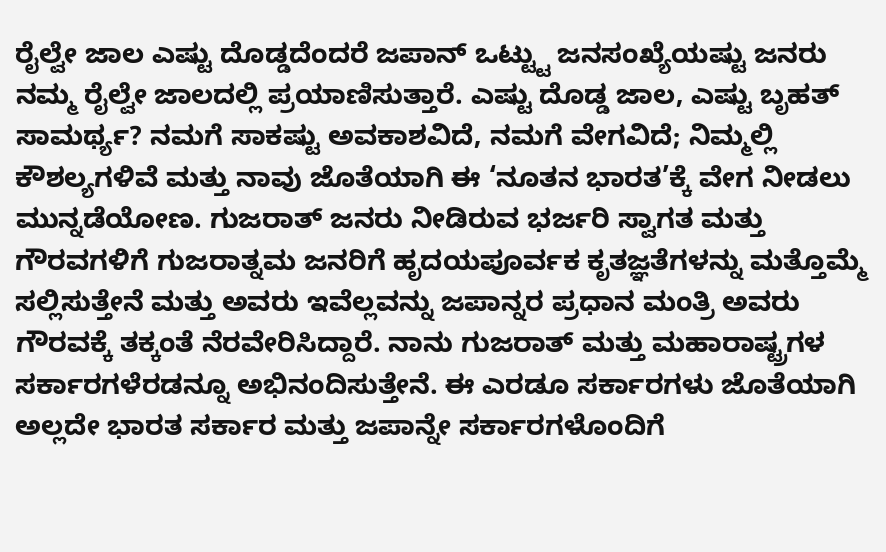ರೈಲ್ವೇ ಜಾಲ ಎಷ್ಟು ದೊಡ್ಡದೆಂದರೆ ಜಪಾನ್ ಒಟ್ಟ್ಟು ಜನಸಂಖ್ಯೆಯಷ್ಟು ಜನರು ನಮ್ಮ ರೈಲ್ವೇ ಜಾಲದಲ್ಲಿ ಪ್ರಯಾಣಿಸುತ್ತಾರೆ. ಎಷ್ಟು ದೊಡ್ಡ ಜಾಲ, ಎಷ್ಟು ಬೃಹತ್ ಸಾಮರ್ಥ್ಯ? ನಮಗೆ ಸಾಕಷ್ಟು ಅವಕಾಶವಿದೆ, ನಮಗೆ ವೇಗವಿದೆ; ನಿಮ್ಮಲ್ಲಿ ಕೌಶಲ್ಯಗಳಿವೆ ಮತ್ತು ನಾವು ಜೊತೆಯಾಗಿ ಈ ‘ನೂತನ ಭಾರತ’ಕ್ಕೆ ವೇಗ ನೀಡಲು ಮುನ್ನಡೆಯೋಣ. ಗುಜರಾತ್ ಜನರು ನೀಡಿರುವ ಭರ್ಜರಿ ಸ್ವಾಗತ ಮತ್ತು ಗೌರವಗಳಿಗೆ ಗುಜರಾತ್ನಮ ಜನರಿಗೆ ಹೃದಯಪೂರ್ವಕ ಕೃತಜ್ಞತೆಗಳನ್ನು ಮತ್ತೊಮ್ಮೆ ಸಲ್ಲಿಸುತ್ತೇನೆ ಮತ್ತು ಅವರು ಇವೆಲ್ಲವನ್ನು ಜಪಾನ್ನರ ಪ್ರಧಾನ ಮಂತ್ರಿ ಅವರು ಗೌರವಕ್ಕೆ ತಕ್ಕಂತೆ ನೆರವೇರಿಸಿದ್ದಾರೆ. ನಾನು ಗುಜರಾತ್ ಮತ್ತು ಮಹಾರಾಷ್ಟ್ರಗಳ ಸರ್ಕಾರಗಳೆರಡನ್ನೂ ಅಭಿನಂದಿಸುತ್ತೇನೆ. ಈ ಎರಡೂ ಸರ್ಕಾರಗಳು ಜೊತೆಯಾಗಿ ಅಲ್ಲದೇ ಭಾರತ ಸರ್ಕಾರ ಮತ್ತು ಜಪಾನ್ನೇ ಸರ್ಕಾರಗಳೊಂದಿಗೆ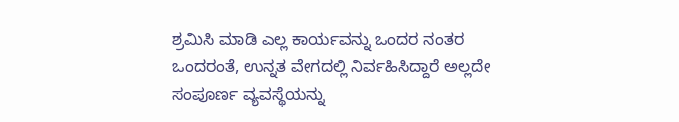ಶ್ರಮಿಸಿ ಮಾಡಿ ಎಲ್ಲ ಕಾರ್ಯವನ್ನು ಒಂದರ ನಂತರ ಒಂದರಂತೆ, ಉನ್ನತ ವೇಗದಲ್ಲಿ ನಿರ್ವಹಿಸಿದ್ದಾರೆ ಅಲ್ಲದೇ ಸಂಪೂರ್ಣ ವ್ಯವಸ್ಥೆಯನ್ನು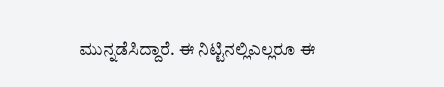ಮುನ್ನಡೆಸಿದ್ದಾರೆ. ಈ ನಿಟ್ಟಿನಲ್ಲಿಎಲ್ಲರೂ ಈ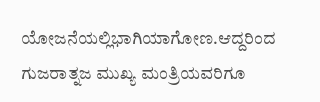ಯೋಜನೆಯಲ್ಲಿಭಾಗಿಯಾಗೋಣ.ಆದ್ದರಿಂದ ಗುಜರಾತ್ನಜ ಮುಖ್ಯ ಮಂತ್ರಿಯವರಿಗೂ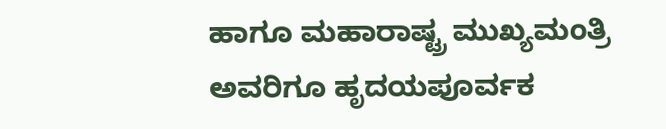ಹಾಗೂ ಮಹಾರಾಷ್ಟ್ರ ಮುಖ್ಯಮಂತ್ರಿ ಅವರಿಗೂ ಹೃದಯಪೂರ್ವಕ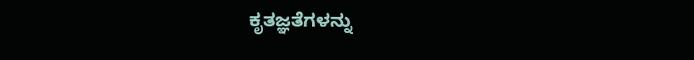ಕೃತಜ್ಞತೆಗಳನ್ನು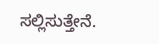ಸಲ್ಲಿಸುತ್ತೇನೆ.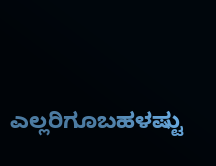ಎಲ್ಲರಿಗೂಬಹಳಷ್ಟು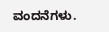ವಂದನೆಗಳು.